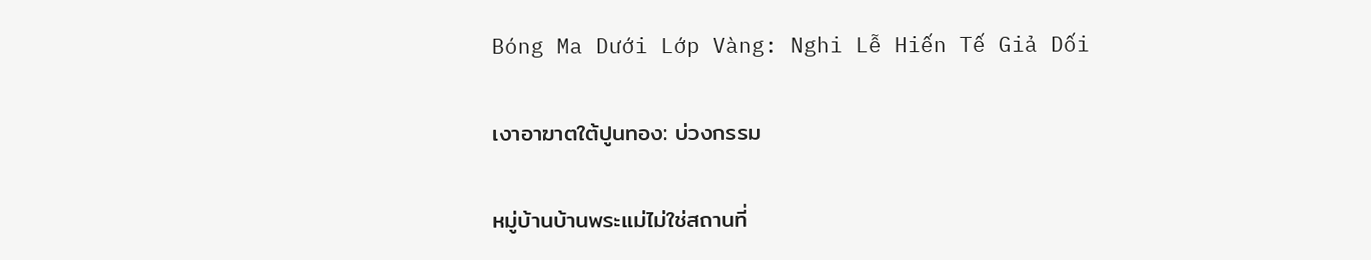Bóng Ma Dưới Lớp Vàng: Nghi Lễ Hiến Tế Giả Dối

เงาอาฆาตใต้ปูนทอง: บ่วงกรรม

หมู่บ้านบ้านพระแม่ไม่ใช่สถานที่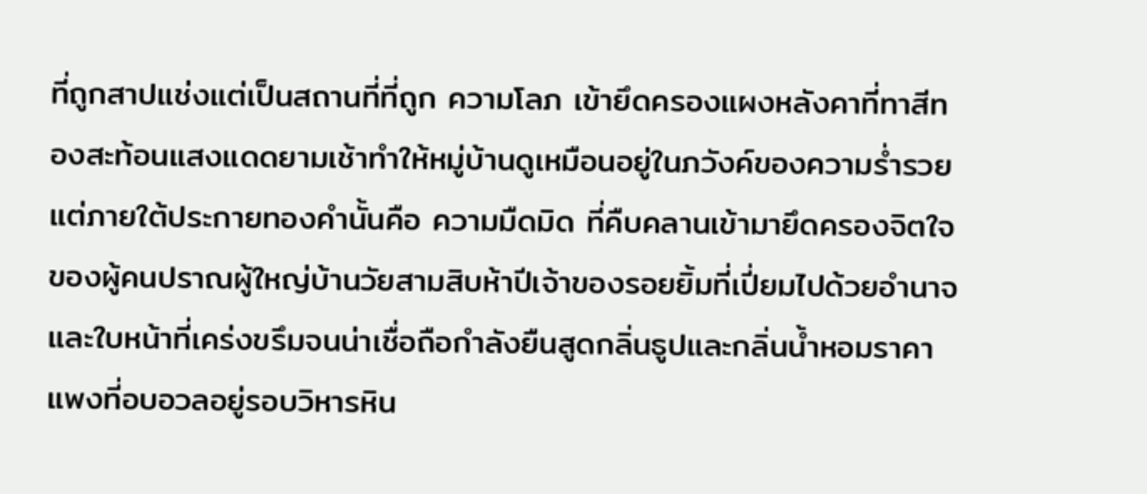ที่ถูกสาปแช่งแต่เป็นสถานที่ที่ถูก ความโลภ เข้ายึดครองแผงหลังคาที่ทาสีทองสะท้อนแสงแดดยามเช้าทำให้หมู่บ้านดูเหมือนอยู่ในภวังค์ของความร่ำรวยแต่ภายใต้ประกายทองคำนั้นคือ ความมืดมิด ที่คืบคลานเข้ามายึดครองจิตใจของผู้คนปราณผู้ใหญ่บ้านวัยสามสิบห้าปีเจ้าของรอยยิ้มที่เปี่ยมไปด้วยอำนาจและใบหน้าที่เคร่งขรึมจนน่าเชื่อถือกำลังยืนสูดกลิ่นธูปและกลิ่นน้ำหอมราคาแพงที่อบอวลอยู่รอบวิหารหิน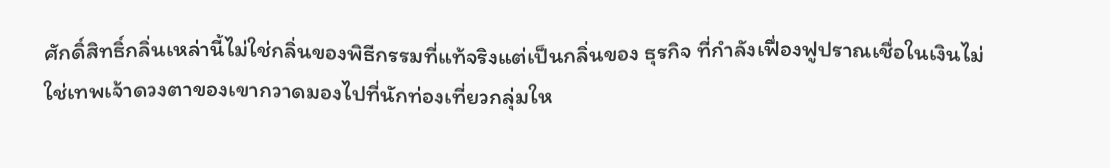ศักดิ์สิทธิ์กลิ่นเหล่านี้ไม่ใช่กลิ่นของพิธีกรรมที่แท้จริงแต่เป็นกลิ่นของ ธุรกิจ ที่กำลังเฟื่องฟูปราณเชื่อในเงินไม่ใช่เทพเจ้าดวงตาของเขากวาดมองไปที่นักท่องเที่ยวกลุ่มให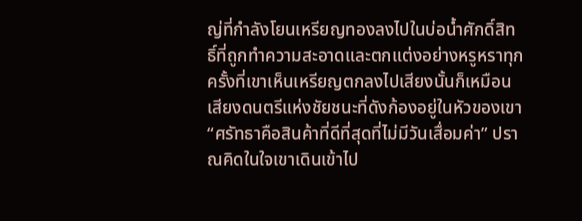ญ่ที่กำลังโยนเหรียญทองลงไปในบ่อน้ำศักดิ์สิทธิ์ที่ถูกทำความสะอาดและตกแต่งอย่างหรูหราทุกครั้งที่เขาเห็นเหรียญตกลงไปเสียงนั้นก็เหมือนเสียงดนตรีแห่งชัยชนะที่ดังก้องอยู่ในหัวของเขา “ศรัทธาคือสินค้าที่ดีที่สุดที่ไม่มีวันเสื่อมค่า” ปราณคิดในใจเขาเดินเข้าไป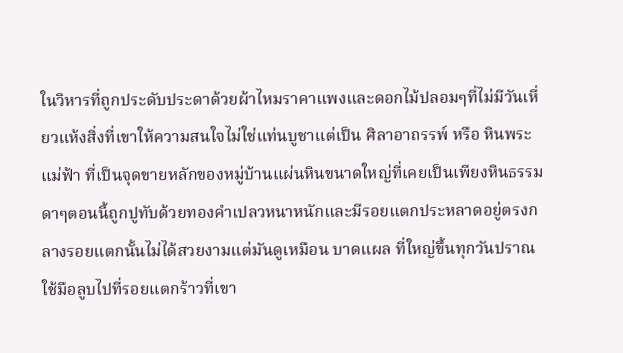ในวิหารที่ถูกประดับประดาด้วยผ้าไหมราคาแพงและดอกไม้ปลอมๆที่ไม่มีวันเหี่ยวแห้งสิ่งที่เขาให้ความสนใจไม่ใช่แท่นบูชาแต่เป็น ศิลาอาถรรพ์ หรือ หินพระแม่ฟ้า ที่เป็นจุดขายหลักของหมู่บ้านแผ่นหินขนาดใหญ่ที่เคยเป็นเพียงหินธรรมดาๆตอนนี้ถูกปูทับด้วยทองคำเปลวหนาหนักและมีรอยแตกประหลาดอยู่ตรงกลางรอยแตกนั้นไม่ได้สวยงามแต่มันดูเหมือน บาดแผล ที่ใหญ่ขึ้นทุกวันปราณใช้มือลูบไปที่รอยแตกร้าวที่เขา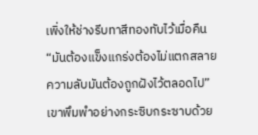เพิ่งให้ช่างรีบทาสีทองทับไว้เมื่อคืน “มันต้องแข็งแกร่งต้องไม่แตกสลายความลับมันต้องถูกฝังไว้ตลอดไป” เขาพึมพำอย่างกระซิบกระซาบด้วย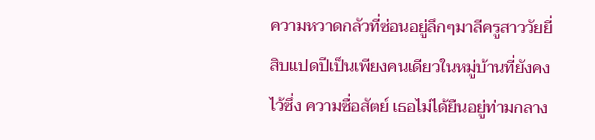ความหวาดกลัวที่ซ่อนอยู่ลึกๆมาลีครูสาววัยยี่สิบแปดปีเป็นเพียงคนเดียวในหมู่บ้านที่ยังคงไว้ซึ่ง ความซื่อสัตย์ เธอไม่ได้ยืนอยู่ท่ามกลาง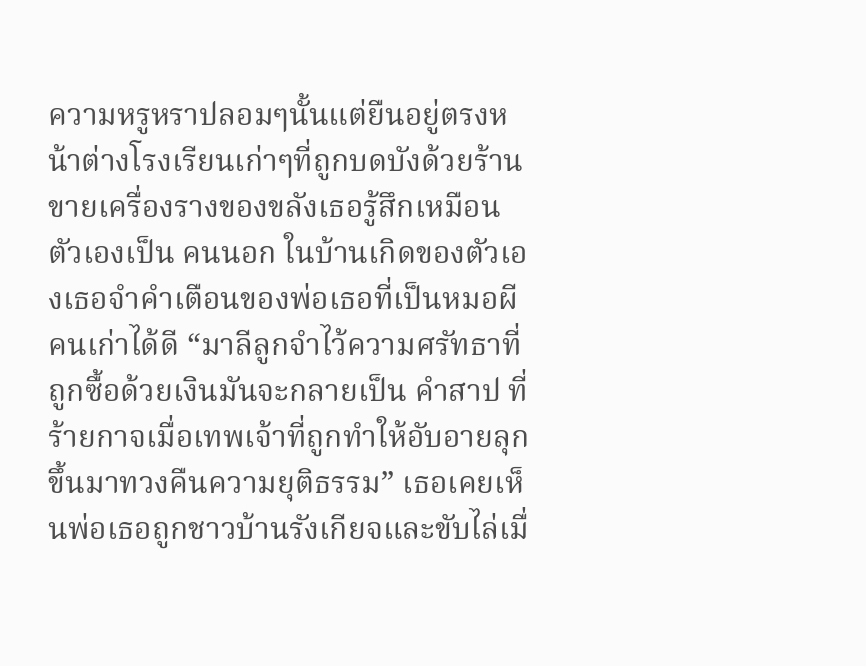ความหรูหราปลอมๆนั้นแต่ยืนอยู่ตรงหน้าต่างโรงเรียนเก่าๆที่ถูกบดบังด้วยร้านขายเครื่องรางของขลังเธอรู้สึกเหมือนตัวเองเป็น คนนอก ในบ้านเกิดของตัวเองเธอจำคำเตือนของพ่อเธอที่เป็นหมอผีคนเก่าได้ดี “มาลีลูกจำไว้ความศรัทธาที่ถูกซื้อด้วยเงินมันจะกลายเป็น คำสาป ที่ร้ายกาจเมื่อเทพเจ้าที่ถูกทำให้อับอายลุกขึ้นมาทวงคืนความยุติธรรม” เธอเคยเห็นพ่อเธอถูกชาวบ้านรังเกียจและขับไล่เมื่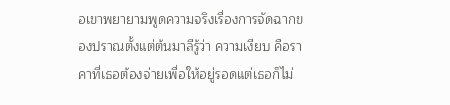อเขาพยายามพูดความจริงเรื่องการจัดฉากของปราณตั้งแต่ต้นมาลีรู้ว่า ความเงียบ คือราคาที่เธอต้องจ่ายเพื่อให้อยู่รอดแต่เธอก็ไม่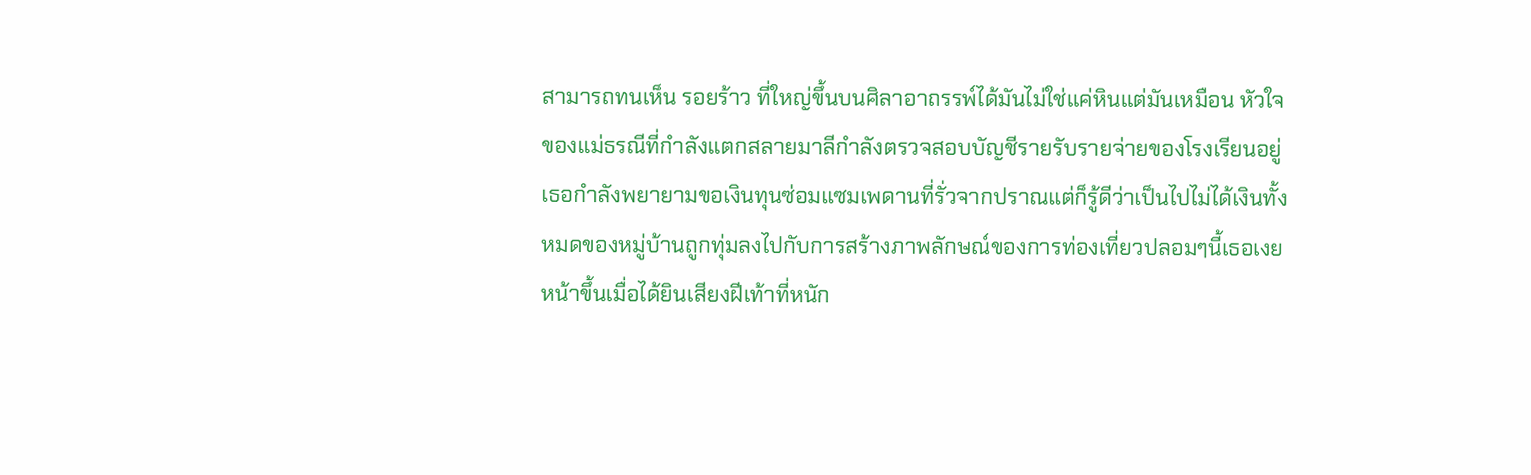สามารถทนเห็น รอยร้าว ที่ใหญ่ขึ้นบนศิลาอาถรรพ์ได้มันไม่ใช่แค่หินแต่มันเหมือน หัวใจ ของแม่ธรณีที่กำลังแตกสลายมาลีกำลังตรวจสอบบัญชีรายรับรายจ่ายของโรงเรียนอยู่เธอกำลังพยายามขอเงินทุนซ่อมแซมเพดานที่รั่วจากปราณแต่ก็รู้ดีว่าเป็นไปไม่ได้เงินทั้งหมดของหมู่บ้านถูกทุ่มลงไปกับการสร้างภาพลักษณ์ของการท่องเที่ยวปลอมๆนี้เธอเงยหน้าขึ้นเมื่อได้ยินเสียงฝีเท้าที่หนัก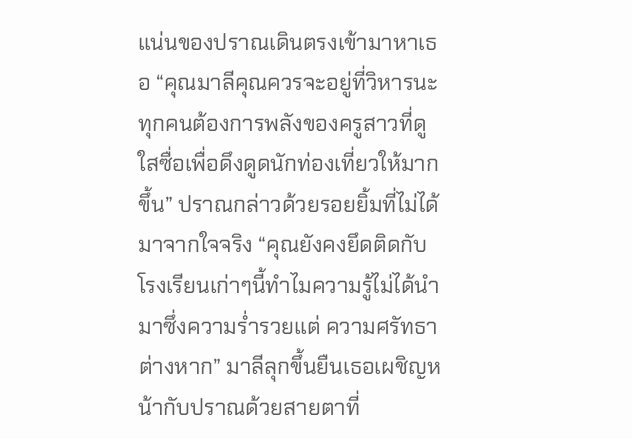แน่นของปราณเดินตรงเข้ามาหาเธอ “คุณมาลีคุณควรจะอยู่ที่วิหารนะทุกคนต้องการพลังของครูสาวที่ดูใสซื่อเพื่อดึงดูดนักท่องเที่ยวให้มากขึ้น” ปราณกล่าวด้วยรอยยิ้มที่ไม่ได้มาจากใจจริง “คุณยังคงยึดติดกับโรงเรียนเก่าๆนี้ทำไมความรู้ไม่ได้นำมาซึ่งความร่ำรวยแต่ ความศรัทธา ต่างหาก” มาลีลุกขึ้นยืนเธอเผชิญหน้ากับปราณด้วยสายตาที่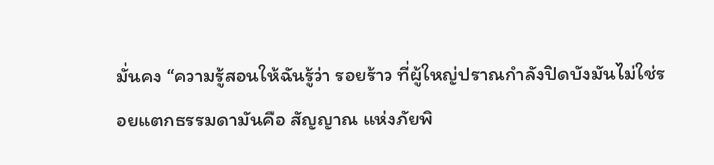มั่นคง “ความรู้สอนให้ฉันรู้ว่า รอยร้าว ที่ผู้ใหญ่ปราณกำลังปิดบังมันไม่ใช่รอยแตกธรรมดามันคือ สัญญาณ แห่งภัยพิ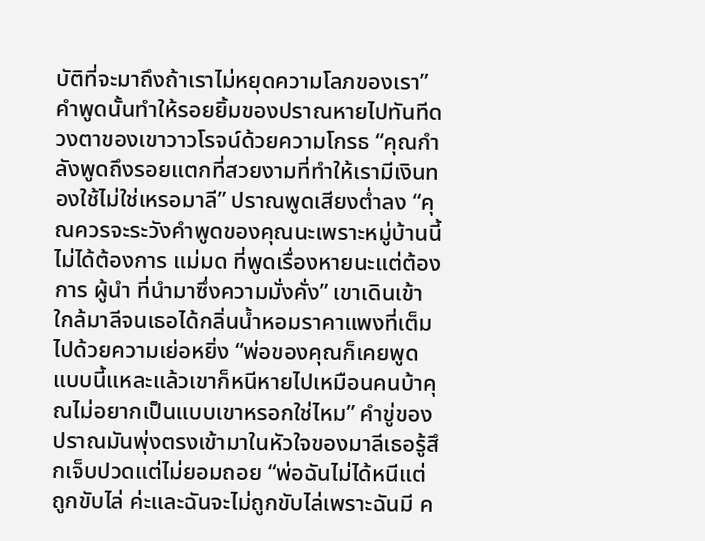บัติที่จะมาถึงถ้าเราไม่หยุดความโลภของเรา” คำพูดนั้นทำให้รอยยิ้มของปราณหายไปทันทีดวงตาของเขาวาวโรจน์ด้วยความโกรธ “คุณกำลังพูดถึงรอยแตกที่สวยงามที่ทำให้เรามีเงินทองใช้ไม่ใช่เหรอมาลี” ปราณพูดเสียงต่ำลง “คุณควรจะระวังคำพูดของคุณนะเพราะหมู่บ้านนี้ไม่ได้ต้องการ แม่มด ที่พูดเรื่องหายนะแต่ต้องการ ผู้นำ ที่นำมาซึ่งความมั่งคั่ง” เขาเดินเข้าใกล้มาลีจนเธอได้กลิ่นน้ำหอมราคาแพงที่เต็มไปด้วยความเย่อหยิ่ง “พ่อของคุณก็เคยพูดแบบนี้แหละแล้วเขาก็หนีหายไปเหมือนคนบ้าคุณไม่อยากเป็นแบบเขาหรอกใช่ไหม” คำขู่ของปราณมันพุ่งตรงเข้ามาในหัวใจของมาลีเธอรู้สึกเจ็บปวดแต่ไม่ยอมถอย “พ่อฉันไม่ได้หนีแต่ ถูกขับไล่ ค่ะและฉันจะไม่ถูกขับไล่เพราะฉันมี ค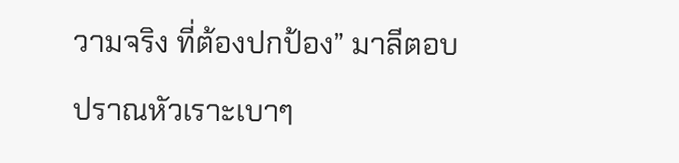วามจริง ที่ต้องปกป้อง” มาลีตอบปราณหัวเราะเบาๆ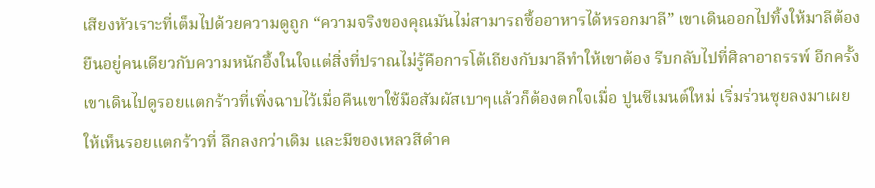เสียงหัวเราะที่เต็มไปด้วยความดูถูก “ความจริงของคุณมันไม่สามารถซื้ออาหารได้หรอกมาลี” เขาเดินออกไปทิ้งให้มาลีต้องยืนอยู่คนเดียวกับความหนักอึ้งในใจแต่สิ่งที่ปราณไม่รู้คือการโต้เถียงกับมาลีทำให้เขาต้อง รีบกลับไปที่ศิลาอาถรรพ์ อีกครั้งเขาเดินไปดูรอยแตกร้าวที่เพิ่งฉาบไว้เมื่อคืนเขาใช้มือสัมผัสเบาๆแล้วก็ต้องตกใจเมื่อ ปูนซีเมนต์ใหม่ เริ่มร่วนซุยลงมาเผยให้เห็นรอยแตกร้าวที่ ลึกลงกว่าเดิม และมีของเหลวสีดำค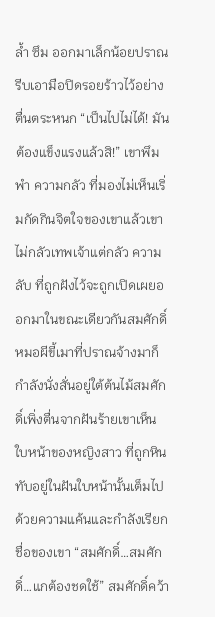ล้ำ ซึม ออกมาเล็กน้อยปราณรีบเอามือปิดรอยร้าวไว้อย่างตื่นตระหนก “เป็นไปไม่ได้! มันต้องแข็งแรงแล้วสิ!” เขาพึมพำ ความกลัว ที่มองไม่เห็นเริ่มกัดกินจิตใจของเขาแล้วเขาไม่กลัวเทพเจ้าแต่กลัว ความลับ ที่ถูกฝังไว้จะถูกเปิดเผยออกมาในขณะเดียวกันสมศักดิ์หมอผีขี้เมาที่ปราณจ้างมาก็กำลังนั่งสั่นอยู่ใต้ต้นไม้สมศักดิ์เพิ่งตื่นจากฝันร้ายเขาเห็น ใบหน้าของหญิงสาว ที่ถูกหินทับอยู่ในฝันใบหน้านั้นเต็มไปด้วยความแค้นและกำลังเรียกชื่อของเขา “สมศักดิ์…สมศักดิ์…แกต้องชดใช้” สมศักดิ์คว้า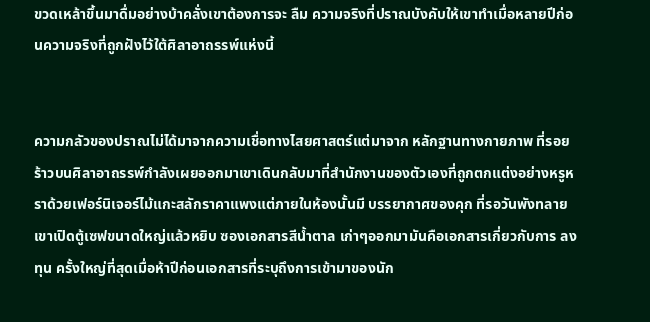ขวดเหล้าขึ้นมาดื่มอย่างบ้าคลั่งเขาต้องการจะ ลืม ความจริงที่ปราณบังคับให้เขาทำเมื่อหลายปีก่อนความจริงที่ถูกฝังไว้ใต้ศิลาอาถรรพ์แห่งนี้


ความกลัวของปราณไม่ได้มาจากความเชื่อทางไสยศาสตร์แต่มาจาก หลักฐานทางกายภาพ ที่รอยร้าวบนศิลาอาถรรพ์กำลังเผยออกมาเขาเดินกลับมาที่สำนักงานของตัวเองที่ถูกตกแต่งอย่างหรูหราด้วยเฟอร์นิเจอร์ไม้แกะสลักราคาแพงแต่ภายในห้องนั้นมี บรรยากาศของคุก ที่รอวันพังทลายเขาเปิดตู้เซฟขนาดใหญ่แล้วหยิบ ซองเอกสารสีน้ำตาล เก่าๆออกมามันคือเอกสารเกี่ยวกับการ ลงทุน ครั้งใหญ่ที่สุดเมื่อห้าปีก่อนเอกสารที่ระบุถึงการเข้ามาของนัก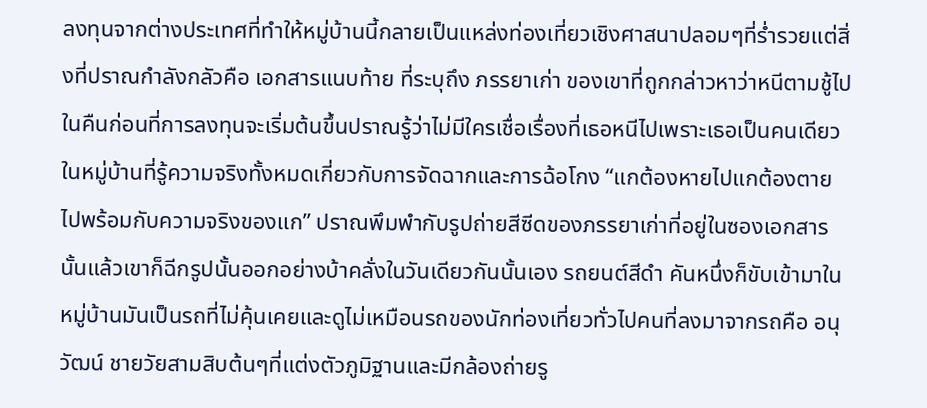ลงทุนจากต่างประเทศที่ทำให้หมู่บ้านนี้กลายเป็นแหล่งท่องเที่ยวเชิงศาสนาปลอมๆที่ร่ำรวยแต่สิ่งที่ปราณกำลังกลัวคือ เอกสารแนบท้าย ที่ระบุถึง ภรรยาเก่า ของเขาที่ถูกกล่าวหาว่าหนีตามชู้ไปในคืนก่อนที่การลงทุนจะเริ่มต้นขึ้นปราณรู้ว่าไม่มีใครเชื่อเรื่องที่เธอหนีไปเพราะเธอเป็นคนเดียวในหมู่บ้านที่รู้ความจริงทั้งหมดเกี่ยวกับการจัดฉากและการฉ้อโกง “แกต้องหายไปแกต้องตายไปพร้อมกับความจริงของแก” ปราณพึมพำกับรูปถ่ายสีซีดของภรรยาเก่าที่อยู่ในซองเอกสารนั้นแล้วเขาก็ฉีกรูปนั้นออกอย่างบ้าคลั่งในวันเดียวกันนั้นเอง รถยนต์สีดำ คันหนึ่งก็ขับเข้ามาในหมู่บ้านมันเป็นรถที่ไม่คุ้นเคยและดูไม่เหมือนรถของนักท่องเที่ยวทั่วไปคนที่ลงมาจากรถคือ อนุวัฒน์ ชายวัยสามสิบต้นๆที่แต่งตัวภูมิฐานและมีกล้องถ่ายรู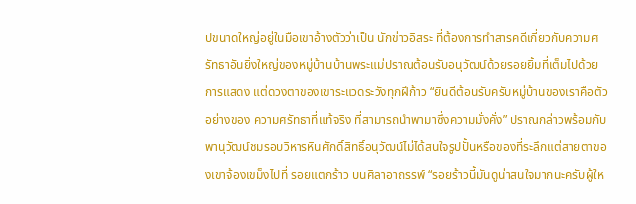ปขนาดใหญ่อยู่ในมือเขาอ้างตัวว่าเป็น นักข่าวอิสระ ที่ต้องการทำสารคดีเกี่ยวกับความศรัทธาอันยิ่งใหญ่ของหมู่บ้านบ้านพระแม่ปราณต้อนรับอนุวัฒน์ด้วยรอยยิ้มที่เต็มไปด้วย การแสดง แต่ดวงตาของเขาระแวดระวังทุกฝีก้าว “ยินดีต้อนรับครับหมู่บ้านของเราคือตัวอย่างของ ความศรัทธาที่แท้จริง ที่สามารถนำพามาซึ่งความมั่งคั่ง” ปราณกล่าวพร้อมกับพานุวัฒน์ชมรอบวิหารหินศักดิ์สิทธิ์อนุวัฒน์ไม่ได้สนใจรูปปั้นหรือของที่ระลึกแต่สายตาของเขาจ้องเขม็งไปที่ รอยแตกร้าว บนศิลาอาถรรพ์ “รอยร้าวนี้มันดูน่าสนใจมากนะครับผู้ให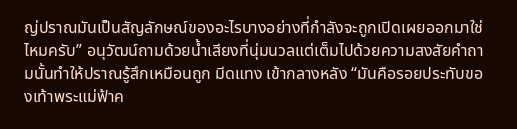ญ่ปราณมันเป็นสัญลักษณ์ของอะไรบางอย่างที่กำลังจะถูกเปิดเผยออกมาใช่ไหมครับ” อนุวัฒน์ถามด้วยน้ำเสียงที่นุ่มนวลแต่เต็มไปด้วยความสงสัยคำถามนั้นทำให้ปราณรู้สึกเหมือนถูก มีดแทง เข้ากลางหลัง “มันคือรอยประทับของเท้าพระแม่ฟ้าค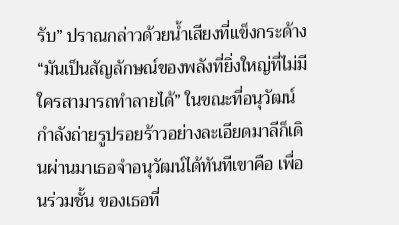รับ” ปราณกล่าวด้วยน้ำเสียงที่แข็งกระด้าง “มันเป็นสัญลักษณ์ของพลังที่ยิ่งใหญ่ที่ไม่มีใครสามารถทำลายได้” ในขณะที่อนุวัฒน์กำลังถ่ายรูปรอยร้าวอย่างละเอียดมาลีก็เดินผ่านมาเธอจำอนุวัฒน์ได้ทันทีเขาคือ เพื่อนร่วมชั้น ของเธอที่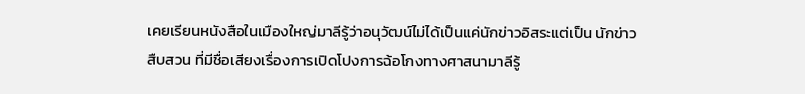เคยเรียนหนังสือในเมืองใหญ่มาลีรู้ว่าอนุวัฒน์ไม่ได้เป็นแค่นักข่าวอิสระแต่เป็น นักข่าวสืบสวน ที่มีชื่อเสียงเรื่องการเปิดโปงการฉ้อโกงทางศาสนามาลีรู้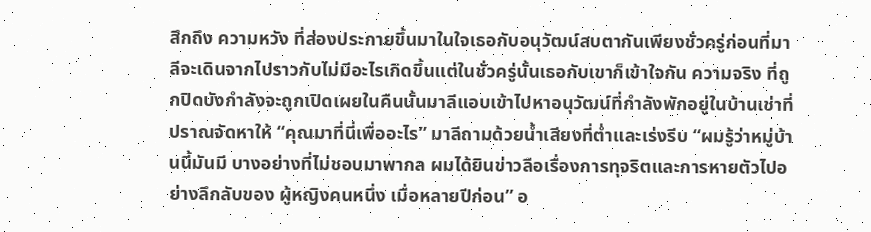สึกถึง ความหวัง ที่ส่องประกายขึ้นมาในใจเธอกับอนุวัฒน์สบตากันเพียงชั่วครู่ก่อนที่มาลีจะเดินจากไปราวกับไม่มีอะไรเกิดขึ้นแต่ในชั่วครู่นั้นเธอกับเขาก็เข้าใจกัน ความจริง ที่ถูกปิดบังกำลังจะถูกเปิดเผยในคืนนั้นมาลีแอบเข้าไปหาอนุวัฒน์ที่กำลังพักอยู่ในบ้านเช่าที่ปราณจัดหาให้ “คุณมาที่นี่เพื่ออะไร” มาลีถามด้วยน้ำเสียงที่ต่ำและเร่งรีบ “ผมรู้ว่าหมู่บ้านนี้มันมี บางอย่างที่ไม่ชอบมาพากล ผมได้ยินข่าวลือเรื่องการทุจริตและการหายตัวไปอย่างลึกลับของ ผู้หญิงคนหนึ่ง เมื่อหลายปีก่อน” อ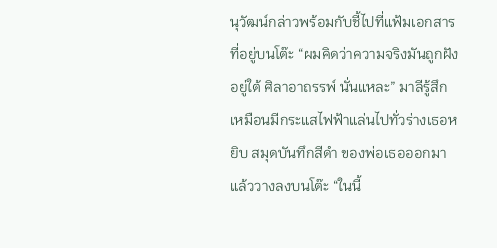นุวัฒน์กล่าวพร้อมกับชี้ไปที่แฟ้มเอกสารที่อยู่บนโต๊ะ “ผมคิดว่าความจริงมันถูกฝังอยู่ใต้ ศิลาอาถรรพ์ นั่นแหละ” มาลีรู้สึกเหมือนมีกระแสไฟฟ้าแล่นไปทั่วร่างเธอหยิบ สมุดบันทึกสีดำ ของพ่อเธอออกมาแล้ววางลงบนโต๊ะ “ในนี้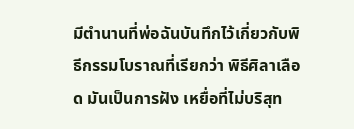มีตำนานที่พ่อฉันบันทึกไว้เกี่ยวกับพิธีกรรมโบราณที่เรียกว่า พิธีศิลาเลือด มันเป็นการฝัง เหยื่อที่ไม่บริสุท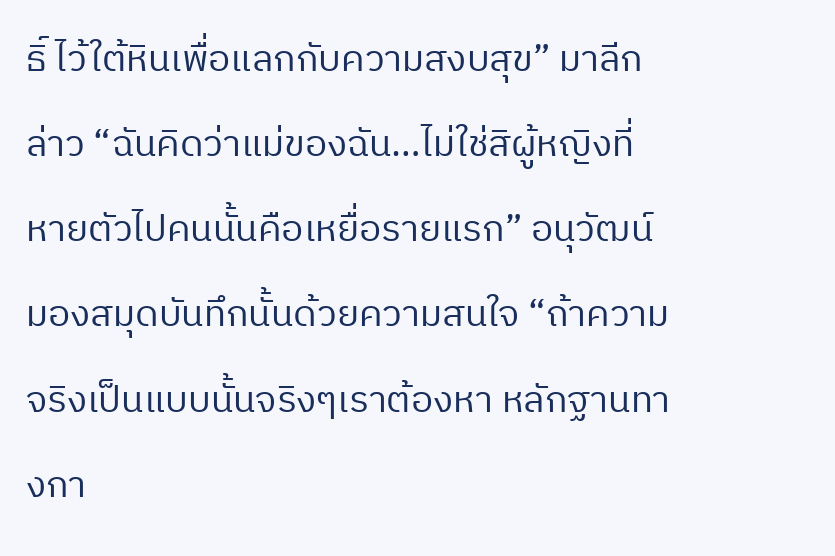ธิ์ ไว้ใต้หินเพื่อแลกกับความสงบสุข” มาลีกล่าว “ฉันคิดว่าแม่ของฉัน…ไม่ใช่สิผู้หญิงที่หายตัวไปคนนั้นคือเหยื่อรายแรก” อนุวัฒน์มองสมุดบันทึกนั้นด้วยความสนใจ “ถ้าความจริงเป็นแบบนั้นจริงๆเราต้องหา หลักฐานทางกา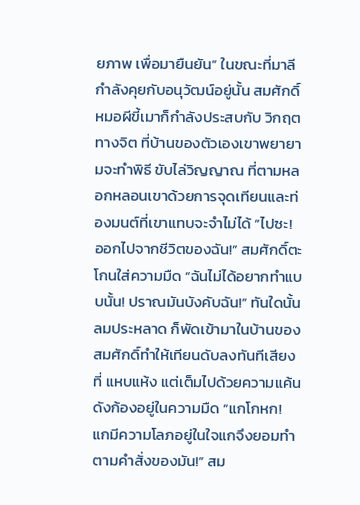ยภาพ เพื่อมายืนยัน” ในขณะที่มาลีกำลังคุยกับอนุวัฒน์อยู่นั้น สมศักดิ์ หมอผีขี้เมาก็กำลังประสบกับ วิกฤตทางจิต ที่บ้านของตัวเองเขาพยายามจะทำพิธี ขับไล่วิญญาณ ที่ตามหลอกหลอนเขาด้วยการจุดเทียนและท่องมนต์ที่เขาแทบจะจำไม่ได้ “ไปซะ! ออกไปจากชีวิตของฉัน!” สมศักดิ์ตะโกนใส่ความมืด “ฉันไม่ได้อยากทำแบบนั้น! ปราณมันบังคับฉัน!” ทันใดนั้น ลมประหลาด ก็พัดเข้ามาในบ้านของสมศักดิ์ทำให้เทียนดับลงทันทีเสียงที่ แหบแห้ง แต่เต็มไปด้วยความแค้นดังก้องอยู่ในความมืด “แกโกหก! แกมีความโลภอยู่ในใจแกจึงยอมทำตามคำสั่งของมัน!” สม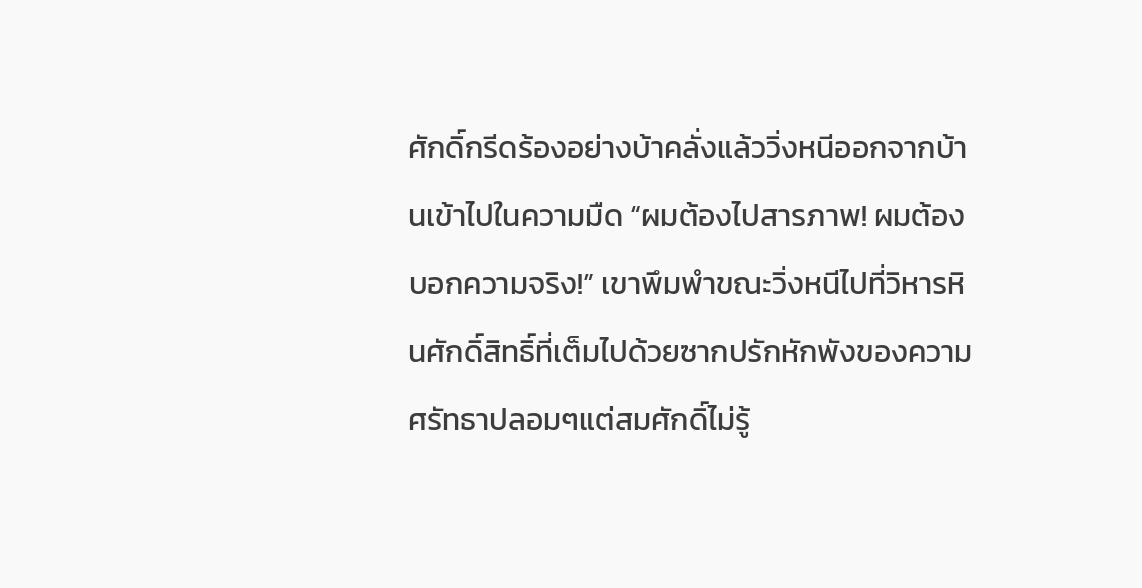ศักดิ์กรีดร้องอย่างบ้าคลั่งแล้ววิ่งหนีออกจากบ้านเข้าไปในความมืด “ผมต้องไปสารภาพ! ผมต้องบอกความจริง!” เขาพึมพำขณะวิ่งหนีไปที่วิหารหินศักดิ์สิทธิ์ที่เต็มไปด้วยซากปรักหักพังของความศรัทธาปลอมๆแต่สมศักดิ์ไม่รู้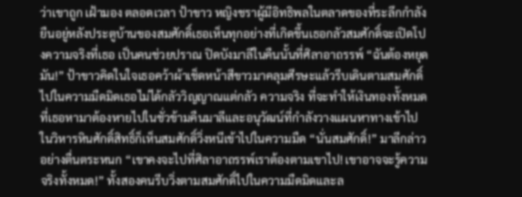ว่าเขาถูก เฝ้ามอง ตลอดเวลา ป้าขาว หญิงชราผู้มีอิทธิพลในตลาดของที่ระลึกกำลังยืนอยู่หลังประตูบ้านของสมศักดิ์เธอเห็นทุกอย่างที่เกิดขึ้นเธอกลัวสมศักดิ์จะเปิดโปงความจริงที่เธอ เป็นคนช่วยปราณ ปิดบังมาลีในคืนนั้นที่ศิลาอาถรรพ์ “ฉันต้องหยุดมัน!” ป้าขาวคิดในใจเธอคว้าผ้าเช็ดหน้าสีขาวมาคลุมศีรษะแล้วรีบเดินตามสมศักดิ์ไปในความมืดมิดเธอไม่ได้กลัววิญญาณแต่กลัว ความจริง ที่จะทำให้เงินทองทั้งหมดที่เธอหามาต้องหายไปในชั่วข้ามคืนมาลีและอนุวัฒน์ที่กำลังวางแผนหาทางเข้าไปในวิหารหินศักดิ์สิทธิ์ก็เห็นสมศักดิ์วิ่งหนีเข้าไปในความมืด “นั่นสมศักดิ์!” มาลีกล่าวอย่างตื่นตระหนก “เขาคงจะไปที่ศิลาอาถรรพ์เราต้องตามเขาไป! เขาอาจจะรู้ความจริงทั้งหมด!” ทั้งสองคนรีบวิ่งตามสมศักดิ์ไปในความมืดมิดและล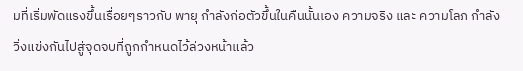มที่เริ่มพัดแรงขึ้นเรื่อยๆราวกับ พายุ กำลังก่อตัวขึ้นในคืนนั้นเอง ความจริง และ ความโลภ กำลังวิ่งแข่งกันไปสู่จุดจบที่ถูกกำหนดไว้ล่วงหน้าแล้ว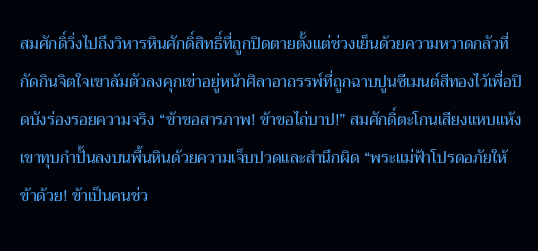สมศักดิ์วิ่งไปถึงวิหารหินศักดิ์สิทธิ์ที่ถูกปิดตายตั้งแต่ช่วงเย็นด้วยความหวาดกลัวที่กัดกินจิตใจเขาล้มตัวลงคุกเข่าอยู่หน้าศิลาอาถรรพ์ที่ถูกฉาบปูนซีเมนต์สีทองไว้เพื่อปิดบังร่องรอยความจริง “ข้าขอสารภาพ! ข้าขอไถ่บาป!” สมศักดิ์ตะโกนเสียงแหบแห้งเขาทุบกำปั้นลงบนพื้นหินด้วยความเจ็บปวดและสำนึกผิด “พระแม่ฟ้าโปรดอภัยให้ข้าด้วย! ข้าเป็นคนช่ว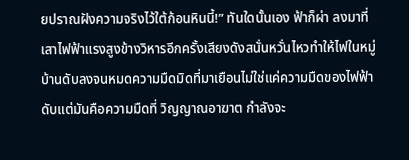ยปราณฝังความจริงไว้ใต้ก้อนหินนี้!” ทันใดนั้นเอง ฟ้าก็ผ่า ลงมาที่เสาไฟฟ้าแรงสูงข้างวิหารอีกครั้งเสียงดังสนั่นหวั่นไหวทำให้ไฟในหมู่บ้านดับลงจนหมดความมืดมิดที่มาเยือนไม่ใช่แค่ความมืดของไฟฟ้าดับแต่มันคือความมืดที่ วิญญาณอาฆาต กำลังจะ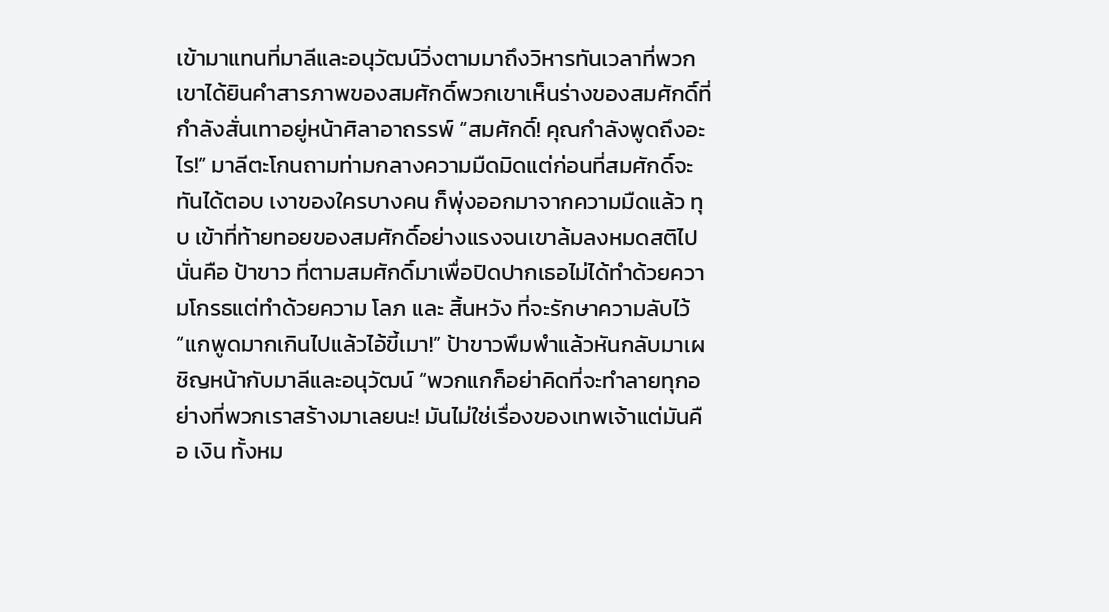เข้ามาแทนที่มาลีและอนุวัฒน์วิ่งตามมาถึงวิหารทันเวลาที่พวกเขาได้ยินคำสารภาพของสมศักดิ์พวกเขาเห็นร่างของสมศักดิ์ที่กำลังสั่นเทาอยู่หน้าศิลาอาถรรพ์ “สมศักดิ์! คุณกำลังพูดถึงอะไร!” มาลีตะโกนถามท่ามกลางความมืดมิดแต่ก่อนที่สมศักดิ์จะทันได้ตอบ เงาของใครบางคน ก็พุ่งออกมาจากความมืดแล้ว ทุบ เข้าที่ท้ายทอยของสมศักดิ์อย่างแรงจนเขาล้มลงหมดสติไปนั่นคือ ป้าขาว ที่ตามสมศักดิ์มาเพื่อปิดปากเธอไม่ได้ทำด้วยความโกรธแต่ทำด้วยความ โลภ และ สิ้นหวัง ที่จะรักษาความลับไว้ “แกพูดมากเกินไปแล้วไอ้ขี้เมา!” ป้าขาวพึมพำแล้วหันกลับมาเผชิญหน้ากับมาลีและอนุวัฒน์ “พวกแกก็อย่าคิดที่จะทำลายทุกอย่างที่พวกเราสร้างมาเลยนะ! มันไม่ใช่เรื่องของเทพเจ้าแต่มันคือ เงิน ทั้งหม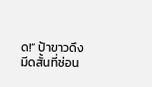ด!” ป้าขาวดึงมีดสั้นที่ซ่อน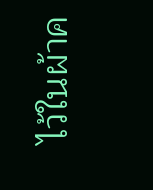ไว้ในผ้าค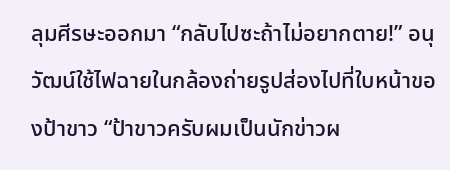ลุมศีรษะออกมา “กลับไปซะถ้าไม่อยากตาย!” อนุวัฒน์ใช้ไฟฉายในกล้องถ่ายรูปส่องไปที่ใบหน้าของป้าขาว “ป้าขาวครับผมเป็นนักข่าวผ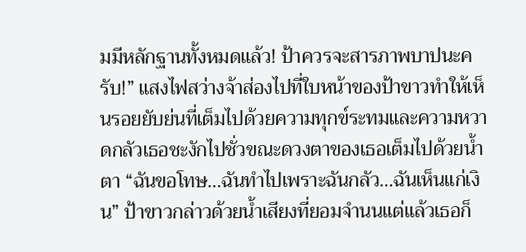มมีหลักฐานทั้งหมดแล้ว! ป้าควรจะสารภาพบาปนะครับ!” แสงไฟสว่างจ้าส่องไปที่ใบหน้าของป้าขาวทำให้เห็นรอยยับย่นที่เต็มไปด้วยความทุกข์ระทมและความหวาดกลัวเธอชะงักไปชั่วขณะดวงตาของเธอเต็มไปด้วยน้ำตา “ฉันขอโทษ…ฉันทำไปเพราะฉันกลัว…ฉันเห็นแก่เงิน” ป้าขาวกล่าวด้วยน้ำเสียงที่ยอมจำนนแต่แล้วเธอก็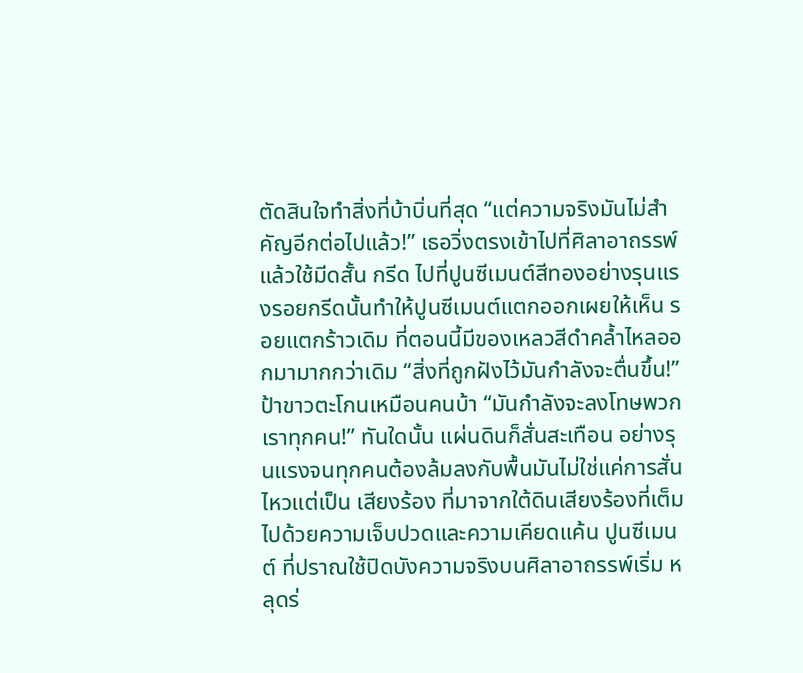ตัดสินใจทำสิ่งที่บ้าบิ่นที่สุด “แต่ความจริงมันไม่สำคัญอีกต่อไปแล้ว!” เธอวิ่งตรงเข้าไปที่ศิลาอาถรรพ์แล้วใช้มีดสั้น กรีด ไปที่ปูนซีเมนต์สีทองอย่างรุนแรงรอยกรีดนั้นทำให้ปูนซีเมนต์แตกออกเผยให้เห็น รอยแตกร้าวเดิม ที่ตอนนี้มีของเหลวสีดำคล้ำไหลออกมามากกว่าเดิม “สิ่งที่ถูกฝังไว้มันกำลังจะตื่นขึ้น!” ป้าขาวตะโกนเหมือนคนบ้า “มันกำลังจะลงโทษพวกเราทุกคน!” ทันใดนั้น แผ่นดินก็สั่นสะเทือน อย่างรุนแรงจนทุกคนต้องล้มลงกับพื้นมันไม่ใช่แค่การสั่นไหวแต่เป็น เสียงร้อง ที่มาจากใต้ดินเสียงร้องที่เต็มไปด้วยความเจ็บปวดและความเคียดแค้น ปูนซีเมนต์ ที่ปราณใช้ปิดบังความจริงบนศิลาอาถรรพ์เริ่ม หลุดร่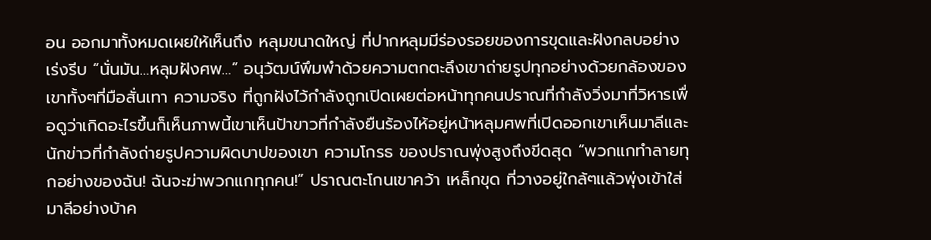อน ออกมาทั้งหมดเผยให้เห็นถึง หลุมขนาดใหญ่ ที่ปากหลุมมีร่องรอยของการขุดและฝังกลบอย่างเร่งรีบ “นั่นมัน…หลุมฝังศพ…” อนุวัฒน์พึมพำด้วยความตกตะลึงเขาถ่ายรูปทุกอย่างด้วยกล้องของเขาทั้งๆที่มือสั่นเทา ความจริง ที่ถูกฝังไว้กำลังถูกเปิดเผยต่อหน้าทุกคนปราณที่กำลังวิ่งมาที่วิหารเพื่อดูว่าเกิดอะไรขึ้นก็เห็นภาพนี้เขาเห็นป้าขาวที่กำลังยืนร้องไห้อยู่หน้าหลุมศพที่เปิดออกเขาเห็นมาลีและนักข่าวที่กำลังถ่ายรูปความผิดบาปของเขา ความโกรธ ของปราณพุ่งสูงถึงขีดสุด “พวกแกทำลายทุกอย่างของฉัน! ฉันจะฆ่าพวกแกทุกคน!” ปราณตะโกนเขาคว้า เหล็กขุด ที่วางอยู่ใกล้ๆแล้วพุ่งเข้าใส่มาลีอย่างบ้าค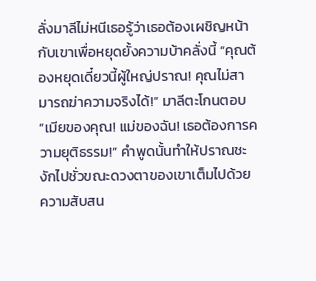ลั่งมาลีไม่หนีเธอรู้ว่าเธอต้องเผชิญหน้ากับเขาเพื่อหยุดยั้งความบ้าคลั่งนี้ “คุณต้องหยุดเดี๋ยวนี้ผู้ใหญ่ปราณ! คุณไม่สามารถฆ่าความจริงได้!” มาลีตะโกนตอบ “เมียของคุณ! แม่ของฉัน! เธอต้องการความยุติธรรม!” คำพูดนั้นทำให้ปราณชะงักไปชั่วขณะดวงตาของเขาเต็มไปด้วยความสับสน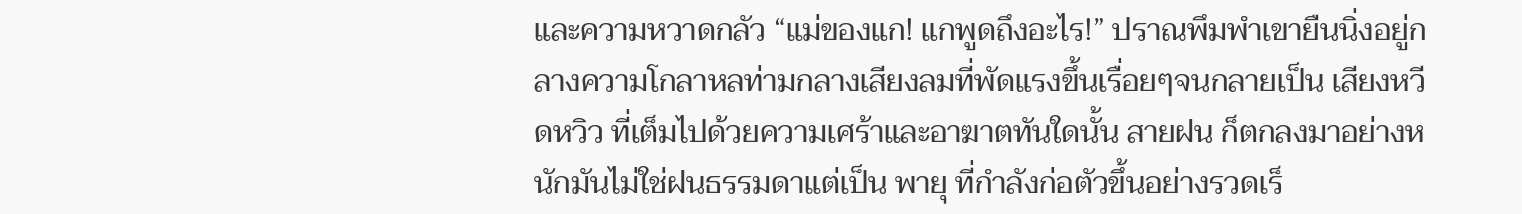และความหวาดกลัว “แม่ของแก! แกพูดถึงอะไร!” ปราณพึมพำเขายืนนิ่งอยู่กลางความโกลาหลท่ามกลางเสียงลมที่พัดแรงขึ้นเรื่อยๆจนกลายเป็น เสียงหวีดหวิว ที่เต็มไปด้วยความเศร้าและอาฆาตทันใดนั้น สายฝน ก็ตกลงมาอย่างหนักมันไม่ใช่ฝนธรรมดาแต่เป็น พายุ ที่กำลังก่อตัวขึ้นอย่างรวดเร็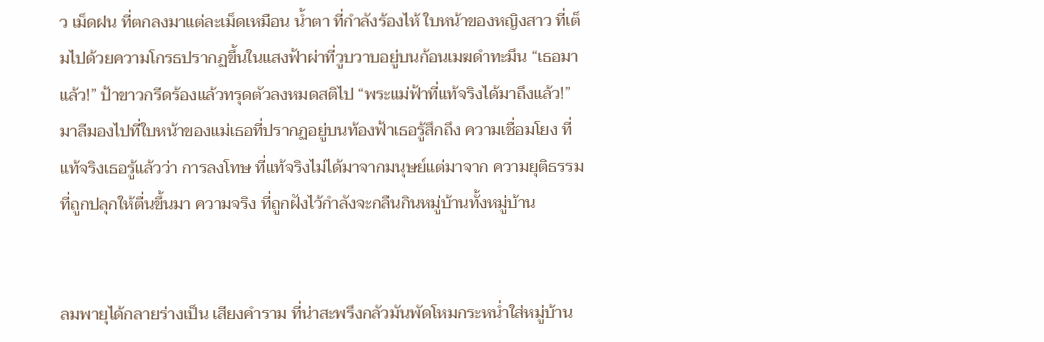ว เม็ดฝน ที่ตกลงมาแต่ละเม็ดเหมือน น้ำตา ที่กำลังร้องไห้ ใบหน้าของหญิงสาว ที่เต็มไปด้วยความโกรธปรากฏขึ้นในแสงฟ้าผ่าที่วูบวาบอยู่บนก้อนเมฆดำทะมึน “เธอมาแล้ว!” ป้าขาวกรีดร้องแล้วทรุดตัวลงหมดสติไป “พระแม่ฟ้าที่แท้จริงได้มาถึงแล้ว!” มาลีมองไปที่ใบหน้าของแม่เธอที่ปรากฏอยู่บนท้องฟ้าเธอรู้สึกถึง ความเชื่อมโยง ที่แท้จริงเธอรู้แล้วว่า การลงโทษ ที่แท้จริงไม่ได้มาจากมนุษย์แต่มาจาก ความยุติธรรม ที่ถูกปลุกให้ตื่นขึ้นมา ความจริง ที่ถูกฝังไว้กำลังจะกลืนกินหมู่บ้านทั้งหมู่บ้าน


ลมพายุได้กลายร่างเป็น เสียงคำราม ที่น่าสะพรึงกลัวมันพัดโหมกระหน่ำใส่หมู่บ้าน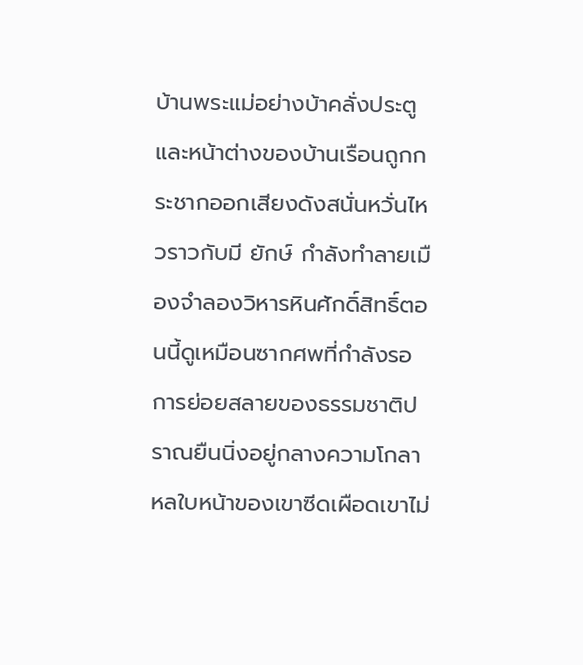บ้านพระแม่อย่างบ้าคลั่งประตูและหน้าต่างของบ้านเรือนถูกกระชากออกเสียงดังสนั่นหวั่นไหวราวกับมี ยักษ์ กำลังทำลายเมืองจำลองวิหารหินศักดิ์สิทธิ์ตอนนี้ดูเหมือนซากศพที่กำลังรอการย่อยสลายของธรรมชาติปราณยืนนิ่งอยู่กลางความโกลาหลใบหน้าของเขาซีดเผือดเขาไม่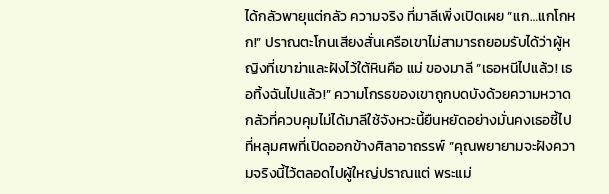ได้กลัวพายุแต่กลัว ความจริง ที่มาลีเพิ่งเปิดเผย “แก…แกโกหก!” ปราณตะโกนเสียงสั่นเครือเขาไม่สามารถยอมรับได้ว่าผู้หญิงที่เขาฆ่าและฝังไว้ใต้หินคือ แม่ ของมาลี “เธอหนีไปแล้ว! เธอทิ้งฉันไปแล้ว!” ความโกรธของเขาถูกบดบังด้วยความหวาดกลัวที่ควบคุมไม่ได้มาลีใช้จังหวะนี้ยืนหยัดอย่างมั่นคงเธอชี้ไปที่หลุมศพที่เปิดออกข้างศิลาอาถรรพ์ “คุณพยายามจะฝังความจริงนี้ไว้ตลอดไปผู้ใหญ่ปราณแต่ พระแม่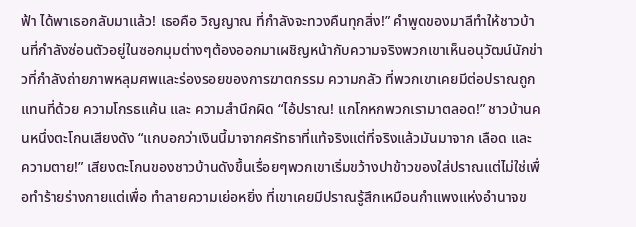ฟ้า ได้พาเธอกลับมาแล้ว! เธอคือ วิญญาณ ที่กำลังจะทวงคืนทุกสิ่ง!” คำพูดของมาลีทำให้ชาวบ้านที่กำลังซ่อนตัวอยู่ในซอกมุมต่างๆต้องออกมาเผชิญหน้ากับความจริงพวกเขาเห็นอนุวัฒน์นักข่าวที่กำลังถ่ายภาพหลุมศพและร่องรอยของการฆาตกรรม ความกลัว ที่พวกเขาเคยมีต่อปราณถูกแทนที่ด้วย ความโกรธแค้น และ ความสำนึกผิด “ไอ้ปราณ! แกโกหกพวกเรามาตลอด!” ชาวบ้านคนหนึ่งตะโกนเสียงดัง “แกบอกว่าเงินนี้มาจากศรัทธาที่แท้จริงแต่ที่จริงแล้วมันมาจาก เลือด และ ความตาย!” เสียงตะโกนของชาวบ้านดังขึ้นเรื่อยๆพวกเขาเริ่มขว้างปาข้าวของใส่ปราณแต่ไม่ใช่เพื่อทำร้ายร่างกายแต่เพื่อ ทำลายความเย่อหยิ่ง ที่เขาเคยมีปราณรู้สึกเหมือนกำแพงแห่งอำนาจข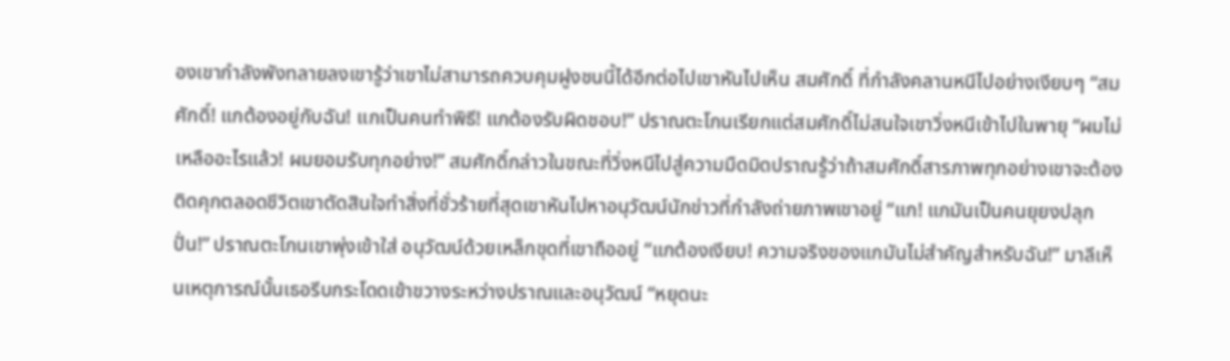องเขากำลังพังทลายลงเขารู้ว่าเขาไม่สามารถควบคุมฝูงชนนี้ได้อีกต่อไปเขาหันไปเห็น สมศักดิ์ ที่กำลังคลานหนีไปอย่างเงียบๆ “สมศักดิ์! แกต้องอยู่กับฉัน! แกเป็นคนทำพิธี! แกต้องรับผิดชอบ!” ปราณตะโกนเรียกแต่สมศักดิ์ไม่สนใจเขาวิ่งหนีเข้าไปในพายุ “ผมไม่เหลืออะไรแล้ว! ผมยอมรับทุกอย่าง!” สมศักดิ์กล่าวในขณะที่วิ่งหนีไปสู่ความมืดมิดปราณรู้ว่าถ้าสมศักดิ์สารภาพทุกอย่างเขาจะต้องติดคุกตลอดชีวิตเขาตัดสินใจทำสิ่งที่ชั่วร้ายที่สุดเขาหันไปหาอนุวัฒน์นักข่าวที่กำลังถ่ายภาพเขาอยู่ “แก! แกมันเป็นคนยุยงปลุกปั่น!” ปราณตะโกนเขาพุ่งเข้าใส่ อนุวัฒน์ด้วยเหล็กขุดที่เขาถืออยู่ “แกต้องเงียบ! ความจริงของแกมันไม่สำคัญสำหรับฉัน!” มาลีเห็นเหตุการณ์นั้นเธอรีบกระโดดเข้าขวางระหว่างปราณและอนุวัฒน์ “หยุดนะ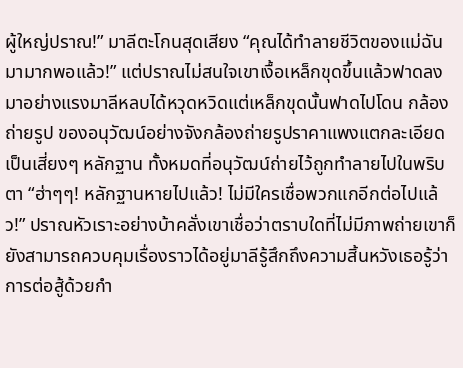ผู้ใหญ่ปราณ!” มาลีตะโกนสุดเสียง “คุณได้ทำลายชีวิตของแม่ฉันมามากพอแล้ว!” แต่ปราณไม่สนใจเขาเงื้อเหล็กขุดขึ้นแล้วฟาดลงมาอย่างแรงมาลีหลบได้หวุดหวิดแต่เหล็กขุดนั้นฟาดไปโดน กล้องถ่ายรูป ของอนุวัฒน์อย่างจังกล้องถ่ายรูปราคาแพงแตกละเอียดเป็นเสี่ยงๆ หลักฐาน ทั้งหมดที่อนุวัฒน์ถ่ายไว้ถูกทำลายไปในพริบตา “ฮ่าๆๆ! หลักฐานหายไปแล้ว! ไม่มีใครเชื่อพวกแกอีกต่อไปแล้ว!” ปราณหัวเราะอย่างบ้าคลั่งเขาเชื่อว่าตราบใดที่ไม่มีภาพถ่ายเขาก็ยังสามารถควบคุมเรื่องราวได้อยู่มาลีรู้สึกถึงความสิ้นหวังเธอรู้ว่าการต่อสู้ด้วยกำ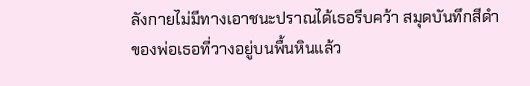ลังกายไม่มีทางเอาชนะปราณได้เธอรีบคว้า สมุดบันทึกสีดำ ของพ่อเธอที่วางอยู่บนพื้นหินแล้ว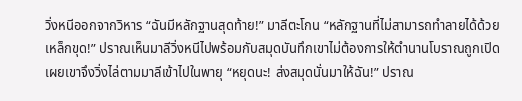วิ่งหนีออกจากวิหาร “ฉันมีหลักฐานสุดท้าย!” มาลีตะโกน “หลักฐานที่ไม่สามารถทำลายได้ด้วยเหล็กขุด!” ปราณเห็นมาลีวิ่งหนีไปพร้อมกับสมุดบันทึกเขาไม่ต้องการให้ตำนานโบราณถูกเปิดเผยเขาจึงวิ่งไล่ตามมาลีเข้าไปในพายุ “หยุดนะ! ส่งสมุดนั่นมาให้ฉัน!” ปราณ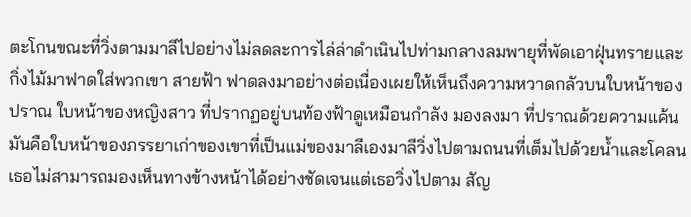ตะโกนขณะที่วิ่งตามมาลีไปอย่างไม่ลดละการไล่ล่าดำเนินไปท่ามกลางลมพายุที่พัดเอาฝุ่นทรายและกิ่งไม้มาฟาดใส่พวกเขา สายฟ้า ฟาดลงมาอย่างต่อเนื่องเผยให้เห็นถึงความหวาดกลัวบนใบหน้าของปราณ ใบหน้าของหญิงสาว ที่ปรากฏอยู่บนท้องฟ้าดูเหมือนกำลัง มองลงมา ที่ปราณด้วยความแค้นมันคือใบหน้าของภรรยาเก่าของเขาที่เป็นแม่ของมาลีเองมาลีวิ่งไปตามถนนที่เต็มไปด้วยน้ำและโคลนเธอไม่สามารถมองเห็นทางข้างหน้าได้อย่างชัดเจนแต่เธอวิ่งไปตาม สัญ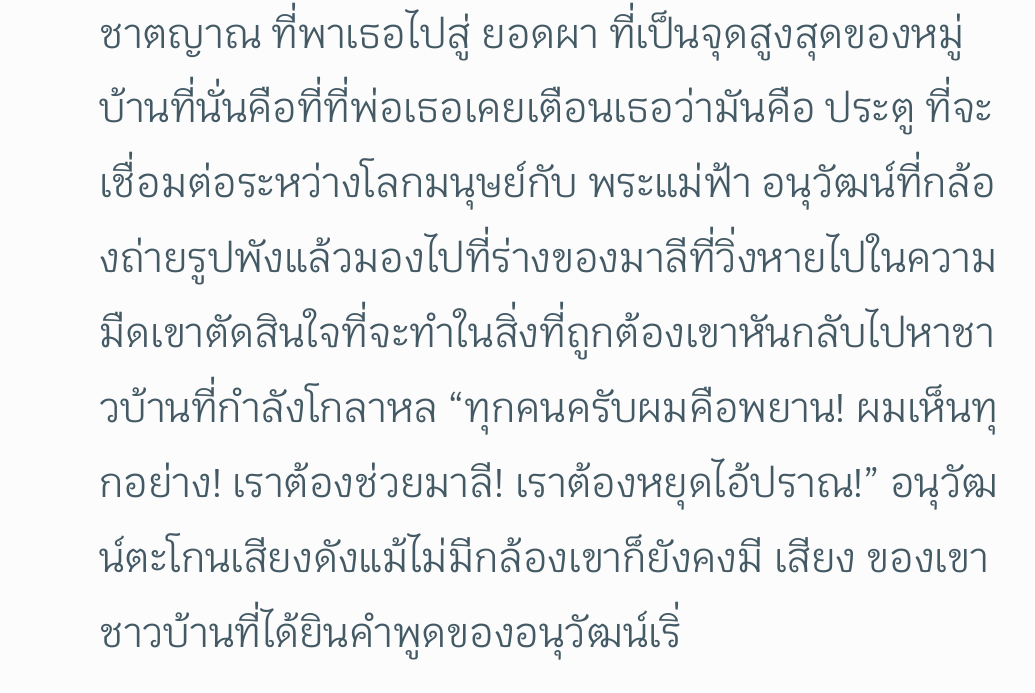ชาตญาณ ที่พาเธอไปสู่ ยอดผา ที่เป็นจุดสูงสุดของหมู่บ้านที่นั่นคือที่ที่พ่อเธอเคยเตือนเธอว่ามันคือ ประตู ที่จะเชื่อมต่อระหว่างโลกมนุษย์กับ พระแม่ฟ้า อนุวัฒน์ที่กล้องถ่ายรูปพังแล้วมองไปที่ร่างของมาลีที่วิ่งหายไปในความมืดเขาตัดสินใจที่จะทำในสิ่งที่ถูกต้องเขาหันกลับไปหาชาวบ้านที่กำลังโกลาหล “ทุกคนครับผมคือพยาน! ผมเห็นทุกอย่าง! เราต้องช่วยมาลี! เราต้องหยุดไอ้ปราณ!” อนุวัฒน์ตะโกนเสียงดังแม้ไม่มีกล้องเขาก็ยังคงมี เสียง ของเขาชาวบ้านที่ได้ยินคำพูดของอนุวัฒน์เริ่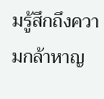มรู้สึกถึงความกล้าหาญ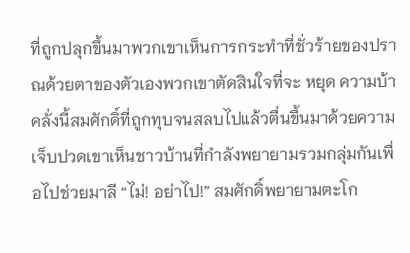ที่ถูกปลุกขึ้นมาพวกเขาเห็นการกระทำที่ชั่วร้ายของปราณด้วยตาของตัวเองพวกเขาตัดสินใจที่จะ หยุด ความบ้าคลั่งนี้สมศักดิ์ที่ถูกทุบจนสลบไปแล้วตื่นขึ้นมาด้วยความเจ็บปวดเขาเห็นชาวบ้านที่กำลังพยายามรวมกลุ่มกันเพื่อไปช่วยมาลี “ไม่! อย่าไป!” สมศักดิ์พยายามตะโก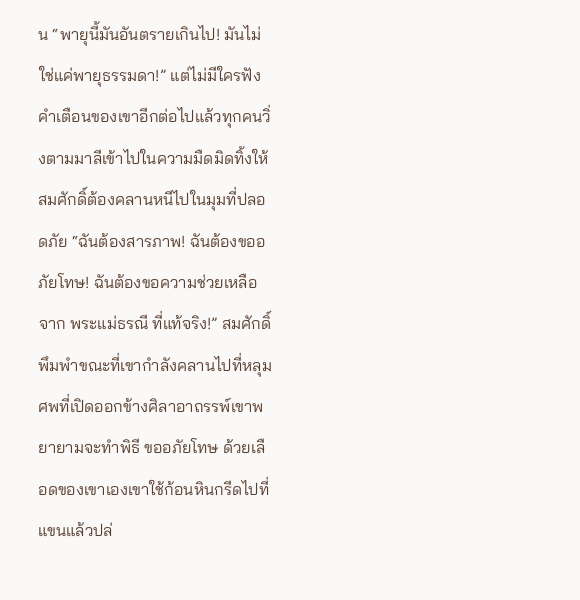น “พายุนี้มันอันตรายเกินไป! มันไม่ใช่แค่พายุธรรมดา!” แต่ไม่มีใครฟังคำเตือนของเขาอีกต่อไปแล้วทุกคนวิ่งตามมาลีเข้าไปในความมืดมิดทิ้งให้สมศักดิ์ต้องคลานหนีไปในมุมที่ปลอดภัย “ฉันต้องสารภาพ! ฉันต้องขออภัยโทษ! ฉันต้องขอความช่วยเหลือจาก พระแม่ธรณี ที่แท้จริง!” สมศักดิ์พึมพำขณะที่เขากำลังคลานไปที่หลุมศพที่เปิดออกข้างศิลาอาถรรพ์เขาพยายามจะทำพิธี ขออภัยโทษ ด้วยเลือดของเขาเองเขาใช้ก้อนหินกรีดไปที่แขนแล้วปล่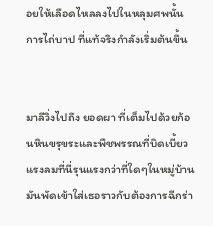อยให้เลือดไหลลงไปในหลุมศพนั้น การไถ่บาป ที่แท้จริงกำลังเริ่มต้นขึ้น


มาลีวิ่งไปถึง ยอดผา ที่เต็มไปด้วยก้อนหินขรุขระและพืชพรรณที่บิดเบี้ยวแรงลมที่นี่รุนแรงกว่าที่ใดๆในหมู่บ้านมันพัดเข้าใส่เธอราวกับต้องการฉีกร่า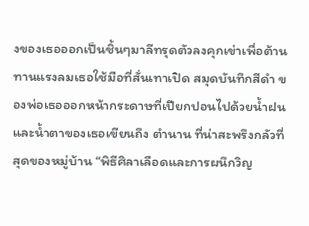งของเธอออกเป็นชิ้นๆมาลีทรุดตัวลงคุกเข่าเพื่อต้านทานแรงลมเธอใช้มือที่สั่นเทาเปิด สมุดบันทึกสีดำ ของพ่อเธอออกหน้ากระดาษที่เปียกปอนไปด้วยน้ำฝนและน้ำตาของเธอเขียนถึง ตำนาน ที่น่าสะพรึงกลัวที่สุดของหมู่บ้าน “พิธีศิลาเลือดและการผนึกวิญ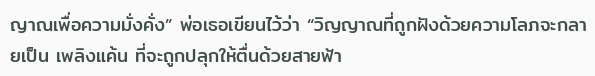ญาณเพื่อความมั่งคั่ง” พ่อเธอเขียนไว้ว่า “วิญญาณที่ถูกฝังด้วยความโลภจะกลายเป็น เพลิงแค้น ที่จะถูกปลุกให้ตื่นด้วยสายฟ้า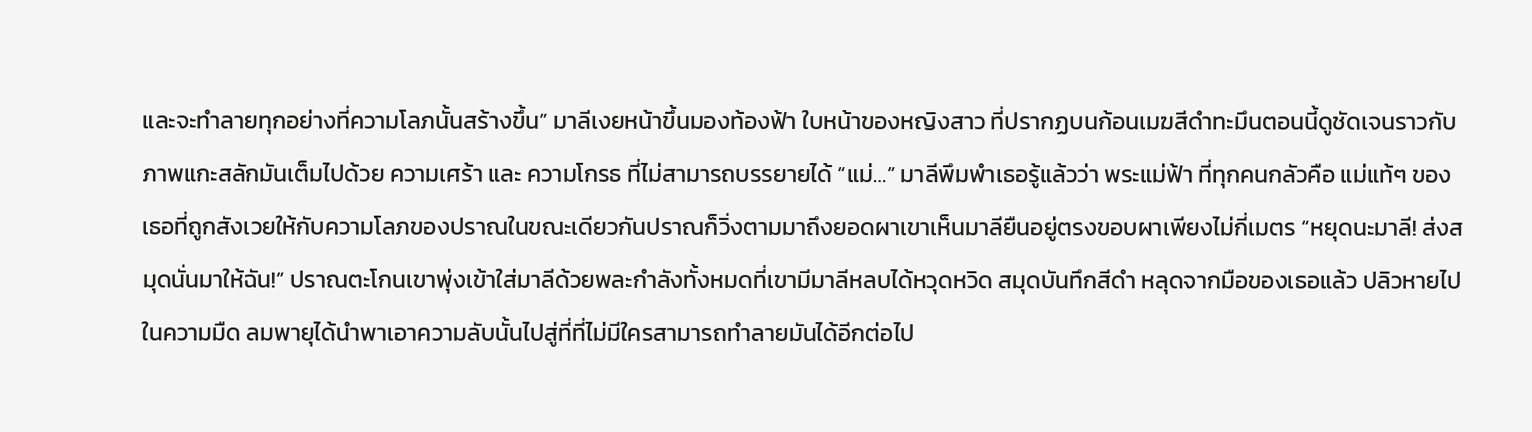และจะทำลายทุกอย่างที่ความโลภนั้นสร้างขึ้น” มาลีเงยหน้าขึ้นมองท้องฟ้า ใบหน้าของหญิงสาว ที่ปรากฏบนก้อนเมฆสีดำทะมึนตอนนี้ดูชัดเจนราวกับภาพแกะสลักมันเต็มไปด้วย ความเศร้า และ ความโกรธ ที่ไม่สามารถบรรยายได้ “แม่…” มาลีพึมพำเธอรู้แล้วว่า พระแม่ฟ้า ที่ทุกคนกลัวคือ แม่แท้ๆ ของเธอที่ถูกสังเวยให้กับความโลภของปราณในขณะเดียวกันปราณก็วิ่งตามมาถึงยอดผาเขาเห็นมาลียืนอยู่ตรงขอบผาเพียงไม่กี่เมตร “หยุดนะมาลี! ส่งสมุดนั่นมาให้ฉัน!” ปราณตะโกนเขาพุ่งเข้าใส่มาลีด้วยพละกำลังทั้งหมดที่เขามีมาลีหลบได้หวุดหวิด สมุดบันทึกสีดำ หลุดจากมือของเธอแล้ว ปลิวหายไปในความมืด ลมพายุได้นำพาเอาความลับนั้นไปสู่ที่ที่ไม่มีใครสามารถทำลายมันได้อีกต่อไป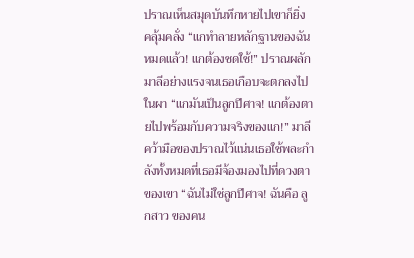ปราณเห็นสมุดบันทึกหายไปเขาก็ยิ่ง คลุ้มคลั่ง “แกทำลายหลักฐานของฉันหมดแล้ว! แกต้องชดใช้!” ปราณผลักมาลีอย่างแรงจนเธอเกือบจะตกลงไปในผา “แกมันเป็นลูกปีศาจ! แกต้องตายไปพร้อมกับความจริงของแก!” มาลีคว้ามือของปราณไว้แน่นเธอใช้พละกำลังทั้งหมดที่เธอมีจ้องมองไปที่ดวงตาของเขา “ฉันไม่ใช่ลูกปีศาจ! ฉันคือ ลูกสาว ของคน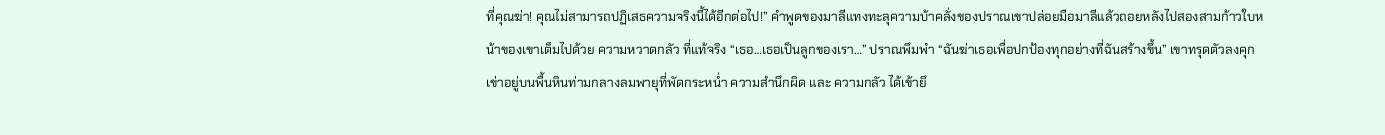ที่คุณฆ่า! คุณไม่สามารถปฏิเสธความจริงนี้ได้อีกต่อไป!” คำพูดของมาลีแทงทะลุความบ้าคลั่งของปราณเขาปล่อยมือมาลีแล้วถอยหลังไปสองสามก้าวใบหน้าของเขาเต็มไปด้วย ความหวาดกลัว ที่แท้จริง “เธอ…เธอเป็นลูกของเรา…” ปราณพึมพำ “ฉันฆ่าเธอเพื่อปกป้องทุกอย่างที่ฉันสร้างขึ้น” เขาทรุดตัวลงคุกเข่าอยู่บนพื้นหินท่ามกลางลมพายุที่พัดกระหน่ำ ความสำนึกผิด และ ความกลัว ได้เข้ายึ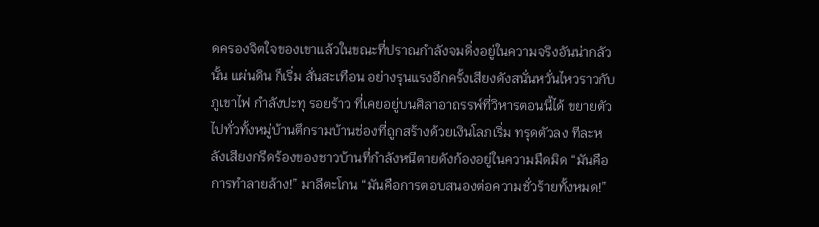ดครองจิตใจของเขาแล้วในขณะที่ปราณกำลังจมดิ่งอยู่ในความจริงอันน่ากลัวนั้น แผ่นดิน ก็เริ่ม สั่นสะเทือน อย่างรุนแรงอีกครั้งเสียงดังสนั่นหวั่นไหวราวกับ ภูเขาไฟ กำลังปะทุ รอยร้าว ที่เคยอยู่บนศิลาอาถรรพ์ที่วิหารตอนนี้ได้ ขยายตัว ไปทั่วทั้งหมู่บ้านตึกรามบ้านช่องที่ถูกสร้างด้วยเงินโลภเริ่ม ทรุดตัวลง ทีละหลังเสียงกรีดร้องของชาวบ้านที่กำลังหนีตายดังก้องอยู่ในความมืดมิด “มันคือการทำลายล้าง!” มาลีตะโกน “มันคือการตอบสนองต่อความชั่วร้ายทั้งหมด!”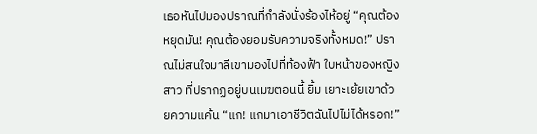เธอหันไปมองปราณที่กำลังนั่งร้องไห้อยู่ “คุณต้องหยุดมัน! คุณต้องยอมรับความจริงทั้งหมด!” ปราณไม่สนใจมาลีเขามองไปที่ท้องฟ้า ใบหน้าของหญิงสาว ที่ปรากฏอยู่บนเมฆตอนนี้ ยิ้ม เยาะเย้ยเขาด้วยความแค้น “แก! แกมาเอาชีวิตฉันไปไม่ได้หรอก!”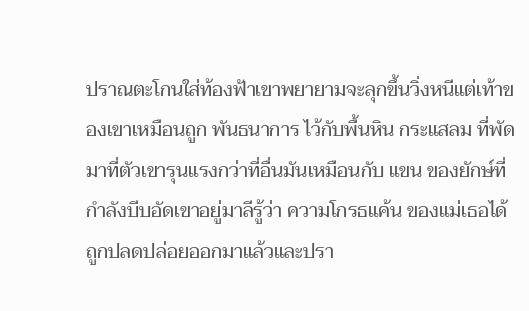ปราณตะโกนใส่ท้องฟ้าเขาพยายามจะลุกขึ้นวิ่งหนีแต่เท้าของเขาเหมือนถูก พันธนาการ ไว้กับพื้นหิน กระแสลม ที่พัดมาที่ตัวเขารุนแรงกว่าที่อื่นมันเหมือนกับ แขน ของยักษ์ที่กำลังบีบอัดเขาอยู่มาลีรู้ว่า ความโกรธแค้น ของแม่เธอได้ถูกปลดปล่อยออกมาแล้วและปรา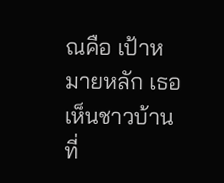ณคือ เป้าหมายหลัก เธอเห็นชาวบ้านที่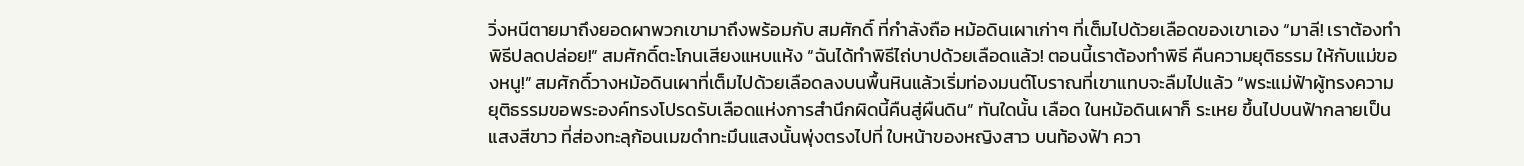วิ่งหนีตายมาถึงยอดผาพวกเขามาถึงพร้อมกับ สมศักดิ์ ที่กำลังถือ หม้อดินเผาเก่าๆ ที่เต็มไปด้วยเลือดของเขาเอง “มาลี! เราต้องทำพิธีปลดปล่อย!” สมศักดิ์ตะโกนเสียงแหบแห้ง “ฉันได้ทำพิธีไถ่บาปด้วยเลือดแล้ว! ตอนนี้เราต้องทำพิธี คืนความยุติธรรม ให้กับแม่ของหนู!” สมศักดิ์วางหม้อดินเผาที่เต็มไปด้วยเลือดลงบนพื้นหินแล้วเริ่มท่องมนต์โบราณที่เขาแทบจะลืมไปแล้ว “พระแม่ฟ้าผู้ทรงความยุติธรรมขอพระองค์ทรงโปรดรับเลือดแห่งการสำนึกผิดนี้คืนสู่ผืนดิน” ทันใดนั้น เลือด ในหม้อดินเผาก็ ระเหย ขึ้นไปบนฟ้ากลายเป็น แสงสีขาว ที่ส่องทะลุก้อนเมฆดำทะมึนแสงนั้นพุ่งตรงไปที่ ใบหน้าของหญิงสาว บนท้องฟ้า ควา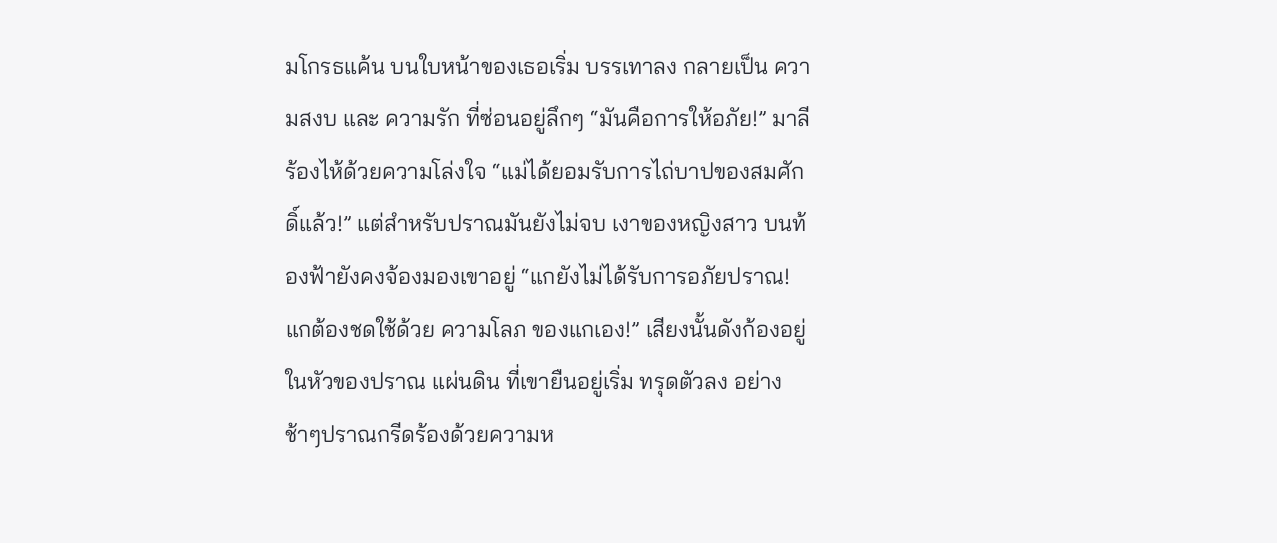มโกรธแค้น บนใบหน้าของเธอเริ่ม บรรเทาลง กลายเป็น ความสงบ และ ความรัก ที่ซ่อนอยู่ลึกๆ “มันคือการให้อภัย!” มาลีร้องไห้ด้วยความโล่งใจ “แม่ได้ยอมรับการไถ่บาปของสมศักดิ์แล้ว!” แต่สำหรับปราณมันยังไม่จบ เงาของหญิงสาว บนท้องฟ้ายังคงจ้องมองเขาอยู่ “แกยังไม่ได้รับการอภัยปราณ! แกต้องชดใช้ด้วย ความโลภ ของแกเอง!” เสียงนั้นดังก้องอยู่ในหัวของปราณ แผ่นดิน ที่เขายืนอยู่เริ่ม ทรุดตัวลง อย่างช้าๆปราณกรีดร้องด้วยความห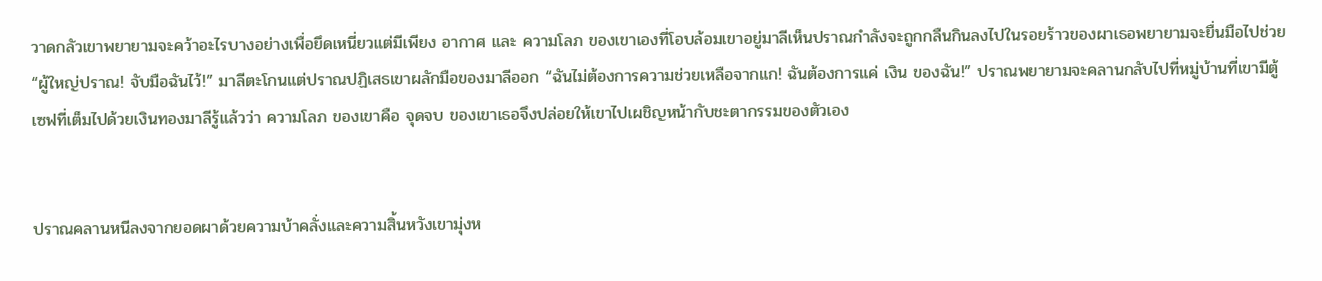วาดกลัวเขาพยายามจะคว้าอะไรบางอย่างเพื่อยึดเหนี่ยวแต่มีเพียง อากาศ และ ความโลภ ของเขาเองที่โอบล้อมเขาอยู่มาลีเห็นปราณกำลังจะถูกกลืนกินลงไปในรอยร้าวของผาเธอพยายามจะยื่นมือไปช่วย “ผู้ใหญ่ปราณ! จับมือฉันไว้!” มาลีตะโกนแต่ปราณปฏิเสธเขาผลักมือของมาลีออก “ฉันไม่ต้องการความช่วยเหลือจากแก! ฉันต้องการแค่ เงิน ของฉัน!” ปราณพยายามจะคลานกลับไปที่หมู่บ้านที่เขามีตู้เซฟที่เต็มไปด้วยเงินทองมาลีรู้แล้วว่า ความโลภ ของเขาคือ จุดจบ ของเขาเธอจึงปล่อยให้เขาไปเผชิญหน้ากับชะตากรรมของตัวเอง


ปราณคลานหนีลงจากยอดผาด้วยความบ้าคลั่งและความสิ้นหวังเขามุ่งห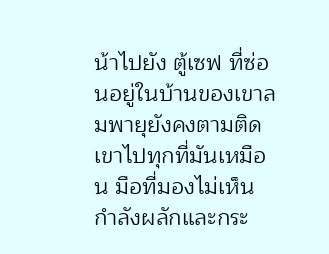น้าไปยัง ตู้เซฟ ที่ซ่อนอยู่ในบ้านของเขาลมพายุยังคงตามติดเขาไปทุกที่มันเหมือน มือที่มองไม่เห็น กำลังผลักและกระ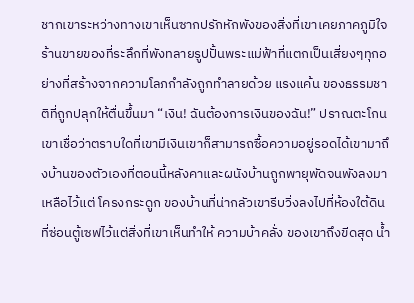ชากเขาระหว่างทางเขาเห็นซากปรักหักพังของสิ่งที่เขาเคยภาคภูมิใจร้านขายของที่ระลึกที่พังทลายรูปปั้นพระแม่ฟ้าที่แตกเป็นเสี่ยงๆทุกอย่างที่สร้างจากความโลภกำลังถูกทำลายด้วย แรงแค้น ของธรรมชาติที่ถูกปลุกให้ตื่นขึ้นมา “เงิน! ฉันต้องการเงินของฉัน!” ปราณตะโกนเขาเชื่อว่าตราบใดที่เขามีเงินเขาก็สามารถซื้อความอยู่รอดได้เขามาถึงบ้านของตัวเองที่ตอนนี้หลังคาและผนังบ้านถูกพายุพัดจนพังลงมาเหลือไว้แต่ โครงกระดูก ของบ้านที่น่ากลัวเขารีบวิ่งลงไปที่ห้องใต้ดินที่ซ่อนตู้เซฟไว้แต่สิ่งที่เขาเห็นทำให้ ความบ้าคลั่ง ของเขาถึงขีดสุด น้ำ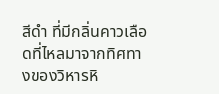สีดำ ที่มีกลิ่นคาวเลือดที่ไหลมาจากทิศทางของวิหารหิ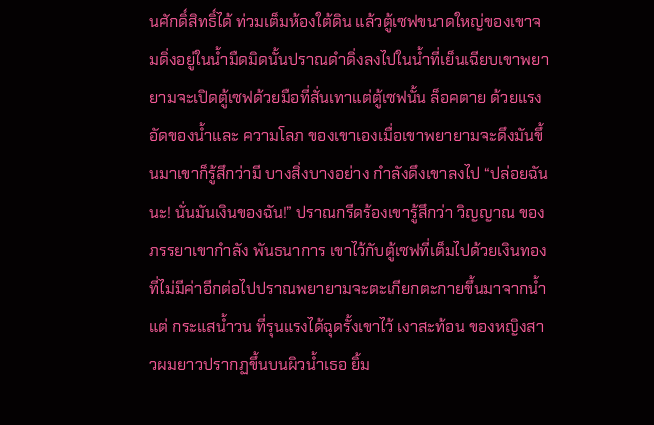นศักดิ์สิทธิ์ได้ ท่วมเต็มห้องใต้ดิน แล้วตู้เซฟขนาดใหญ่ของเขาจมดิ่งอยู่ในน้ำมืดมิดนั้นปราณดำดิ่งลงไปในน้ำที่เย็นเฉียบเขาพยายามจะเปิดตู้เซฟด้วยมือที่สั่นเทาแต่ตู้เซฟนั้น ล็อคตาย ด้วยแรงอัดของน้ำและ ความโลภ ของเขาเองเมื่อเขาพยายามจะดึงมันขึ้นมาเขาก็รู้สึกว่ามี บางสิ่งบางอย่าง กำลังดึงเขาลงไป “ปล่อยฉันนะ! นั่นมันเงินของฉัน!” ปราณกรีดร้องเขารู้สึกว่า วิญญาณ ของภรรยาเขากำลัง พันธนาการ เขาไว้กับตู้เซฟที่เต็มไปด้วยเงินทองที่ไม่มีค่าอีกต่อไปปราณพยายามจะตะเกียกตะกายขึ้นมาจากน้ำแต่ กระแสน้ำวน ที่รุนแรงได้ฉุดรั้งเขาไว้ เงาสะท้อน ของหญิงสาวผมยาวปรากฏขึ้นบนผิวน้ำเธอ ยิ้ม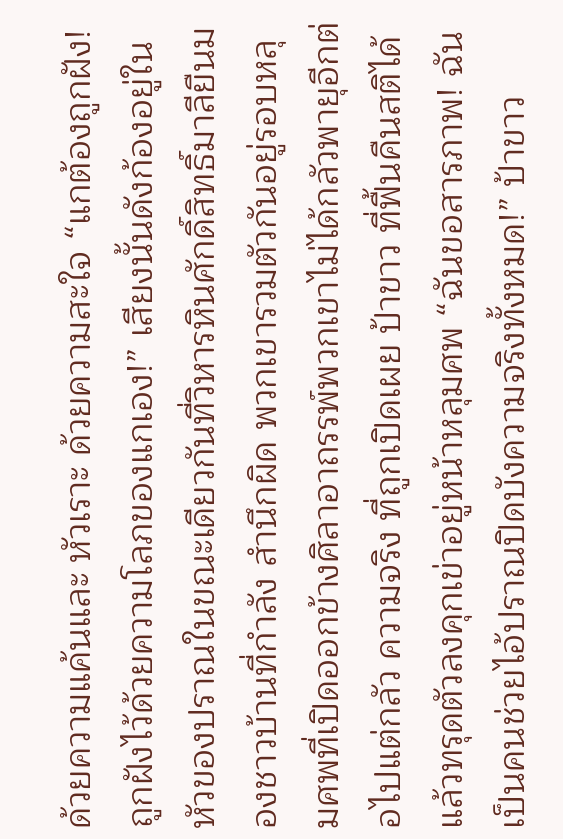ด้วยความแค้นและ หัวเราะ ด้วยความสะใจ “แกต้องถูกฝัง! ถูกฝังไว้ด้วยความโลภของแกเอง!” เสียงนั้นดังก้องอยู่ในหัวของปราณในขณะเดียวกันที่วิหารหินศักดิ์สิทธิ์มาลียืนมองชาวบ้านที่กำลัง สำนึกผิด พวกเขารวมตัวกันอยู่รอบหลุมศพที่เปิดออกข้างศิลาอาถรรพ์พวกเขาไม่ได้กลัวพายุอีกต่อไปแต่กลัว ความจริง ที่ถูกเปิดเผย ป้าขาว ที่ฟื้นคืนสติได้แล้วทรุดตัวลงคุกเข่าอยู่หน้าหลุมศพ “ฉันขอสารภาพ! ฉันเป็นคนช่วยไอ้ปราณปิดบังความจริงทั้งหมด!” ป้าขาว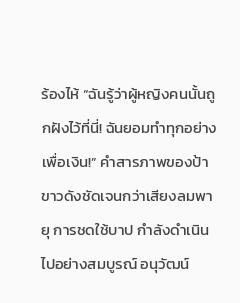ร้องไห้ “ฉันรู้ว่าผู้หญิงคนนั้นถูกฝังไว้ที่นี่! ฉันยอมทำทุกอย่างเพื่อเงิน!” คำสารภาพของป้าขาวดังชัดเจนกว่าเสียงลมพายุ การชดใช้บาป กำลังดำเนินไปอย่างสมบูรณ์ อนุวัฒน์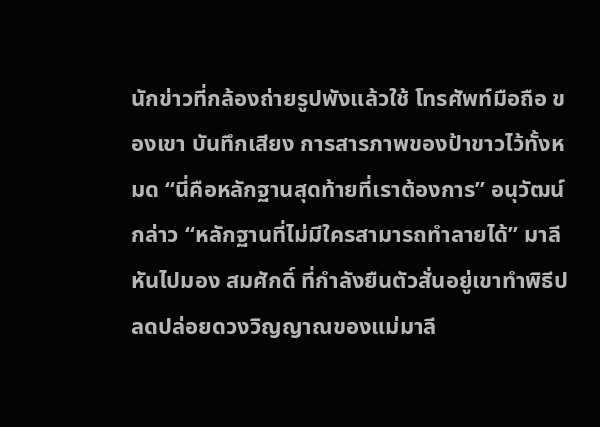นักข่าวที่กล้องถ่ายรูปพังแล้วใช้ โทรศัพท์มือถือ ของเขา บันทึกเสียง การสารภาพของป้าขาวไว้ทั้งหมด “นี่คือหลักฐานสุดท้ายที่เราต้องการ” อนุวัฒน์กล่าว “หลักฐานที่ไม่มีใครสามารถทำลายได้” มาลีหันไปมอง สมศักดิ์ ที่กำลังยืนตัวสั่นอยู่เขาทำพิธีปลดปล่อยดวงวิญญาณของแม่มาลี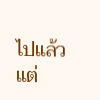ไปแล้วแต่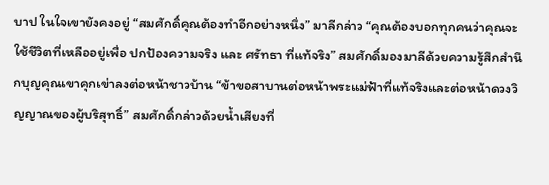บาป ในใจเขายังคงอยู่ “สมศักดิ์คุณต้องทำอีกอย่างหนึ่ง” มาลีกล่าว “คุณต้องบอกทุกคนว่าคุณจะใช้ชีวิตที่เหลืออยู่เพื่อ ปกป้องความจริง และ ศรัทธา ที่แท้จริง” สมศักดิ์มองมาลีด้วยความรู้สึกสำนึกบุญคุณเขาคุกเข่าลงต่อหน้าชาวบ้าน “ข้าขอสาบานต่อหน้าพระแม่ฟ้าที่แท้จริงและต่อหน้าดวงวิญญาณของผู้บริสุทธิ์” สมศักดิ์กล่าวด้วยน้ำเสียงที่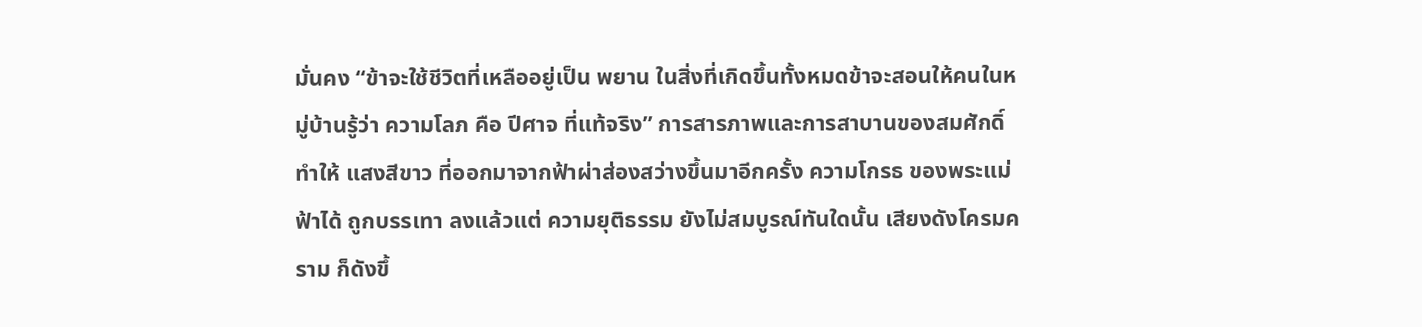มั่นคง “ข้าจะใช้ชีวิตที่เหลืออยู่เป็น พยาน ในสิ่งที่เกิดขึ้นทั้งหมดข้าจะสอนให้คนในหมู่บ้านรู้ว่า ความโลภ คือ ปีศาจ ที่แท้จริง” การสารภาพและการสาบานของสมศักดิ์ทำให้ แสงสีขาว ที่ออกมาจากฟ้าผ่าส่องสว่างขึ้นมาอีกครั้ง ความโกรธ ของพระแม่ฟ้าได้ ถูกบรรเทา ลงแล้วแต่ ความยุติธรรม ยังไม่สมบูรณ์ทันใดนั้น เสียงดังโครมคราม ก็ดังขึ้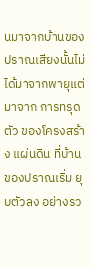นมาจากบ้านของปราณเสียงนั้นไม่ได้มาจากพายุแต่มาจาก การทรุดตัว ของโครงสร้าง แผ่นดิน ที่บ้านของปราณเริ่ม ยุบตัวลง อย่างรว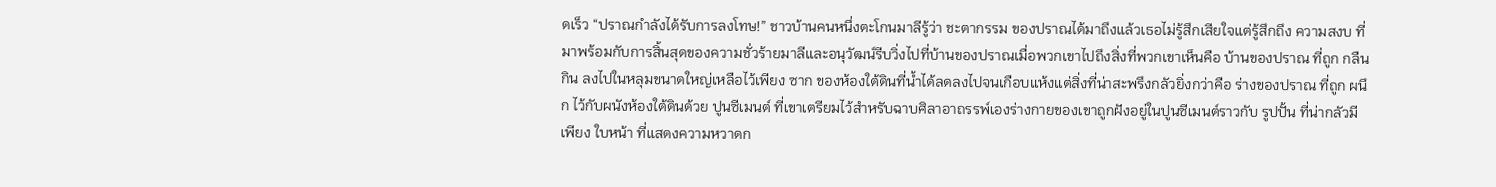ดเร็ว “ปราณกำลังได้รับการลงโทษ!” ชาวบ้านคนหนึ่งตะโกนมาลีรู้ว่า ชะตากรรม ของปราณได้มาถึงแล้วเธอไม่รู้สึกเสียใจแต่รู้สึกถึง ความสงบ ที่มาพร้อมกับการสิ้นสุดของความชั่วร้ายมาลีและอนุวัฒน์รีบวิ่งไปที่บ้านของปราณเมื่อพวกเขาไปถึงสิ่งที่พวกเขาเห็นคือ บ้านของปราณ ที่ถูก กลืนกิน ลงไปในหลุมขนาดใหญ่เหลือไว้เพียง ซาก ของห้องใต้ดินที่น้ำได้ลดลงไปจนเกือบแห้งแต่สิ่งที่น่าสะพรึงกลัวยิ่งกว่าคือ ร่างของปราณ ที่ถูก ผนึก ไว้กับผนังห้องใต้ดินด้วย ปูนซีเมนต์ ที่เขาเตรียมไว้สำหรับฉาบศิลาอาถรรพ์เองร่างกายของเขาถูกฝังอยู่ในปูนซีเมนต์ราวกับ รูปปั้น ที่น่ากลัวมีเพียง ใบหน้า ที่แสดงความหวาดก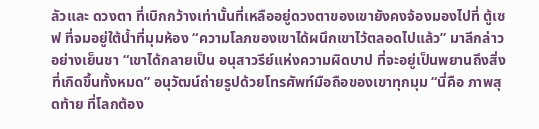ลัวและ ดวงตา ที่เบิกกว้างเท่านั้นที่เหลืออยู่ดวงตาของเขายังคงจ้องมองไปที่ ตู้เซฟ ที่จมอยู่ใต้น้ำที่มุมห้อง “ความโลภของเขาได้ผนึกเขาไว้ตลอดไปแล้ว” มาลีกล่าวอย่างเย็นชา “เขาได้กลายเป็น อนุสาวรีย์แห่งความผิดบาป ที่จะอยู่เป็นพยานถึงสิ่งที่เกิดขึ้นทั้งหมด” อนุวัฒน์ถ่ายรูปด้วยโทรศัพท์มือถือของเขาทุกมุม “นี่คือ ภาพสุดท้าย ที่โลกต้อง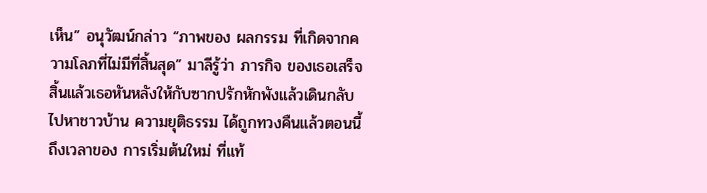เห็น” อนุวัฒน์กล่าว “ภาพของ ผลกรรม ที่เกิดจากความโลภที่ไม่มีที่สิ้นสุด” มาลีรู้ว่า ภารกิจ ของเธอเสร็จสิ้นแล้วเธอหันหลังให้กับซากปรักหักพังแล้วเดินกลับไปหาชาวบ้าน ความยุติธรรม ได้ถูกทวงคืนแล้วตอนนี้ถึงเวลาของ การเริ่มต้นใหม่ ที่แท้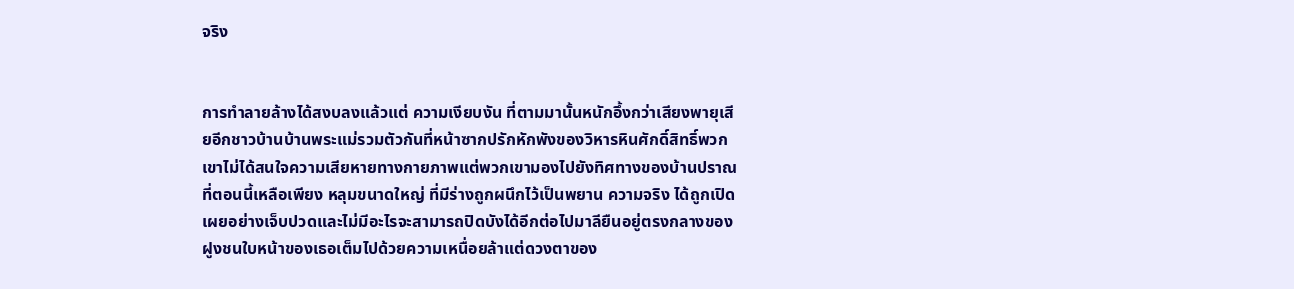จริง


การทำลายล้างได้สงบลงแล้วแต่ ความเงียบงัน ที่ตามมานั้นหนักอึ้งกว่าเสียงพายุเสียอีกชาวบ้านบ้านพระแม่รวมตัวกันที่หน้าซากปรักหักพังของวิหารหินศักดิ์สิทธิ์พวกเขาไม่ได้สนใจความเสียหายทางกายภาพแต่พวกเขามองไปยังทิศทางของบ้านปราณที่ตอนนี้เหลือเพียง หลุมขนาดใหญ่ ที่มีร่างถูกผนึกไว้เป็นพยาน ความจริง ได้ถูกเปิดเผยอย่างเจ็บปวดและไม่มีอะไรจะสามารถปิดบังได้อีกต่อไปมาลียืนอยู่ตรงกลางของฝูงชนใบหน้าของเธอเต็มไปด้วยความเหนื่อยล้าแต่ดวงตาของ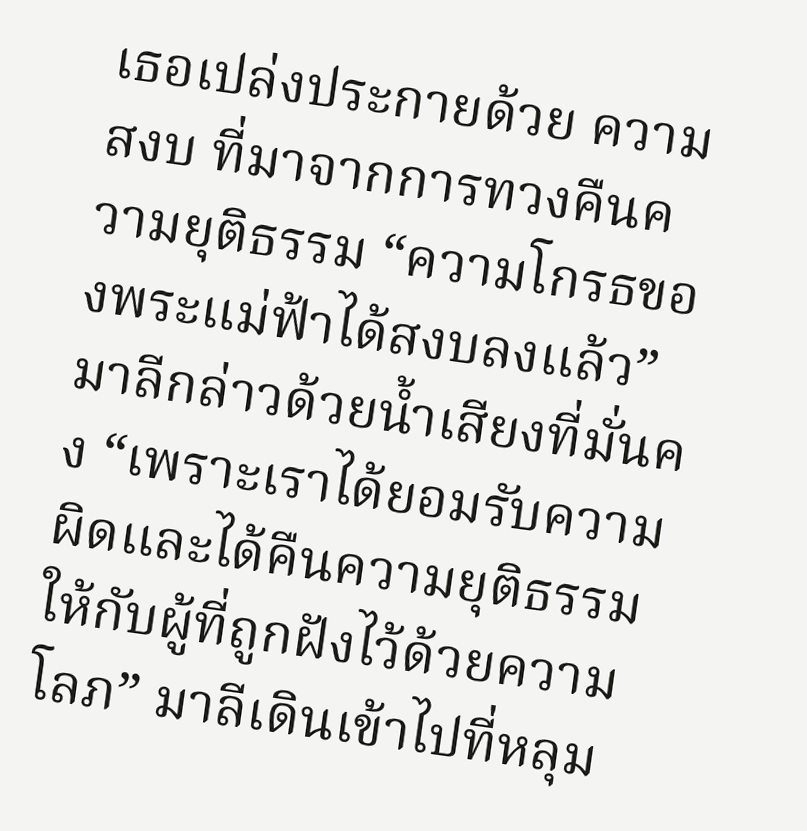เธอเปล่งประกายด้วย ความสงบ ที่มาจากการทวงคืนความยุติธรรม “ความโกรธของพระแม่ฟ้าได้สงบลงแล้ว” มาลีกล่าวด้วยน้ำเสียงที่มั่นคง “เพราะเราได้ยอมรับความผิดและได้คืนความยุติธรรมให้กับผู้ที่ถูกฝังไว้ด้วยความโลภ” มาลีเดินเข้าไปที่หลุม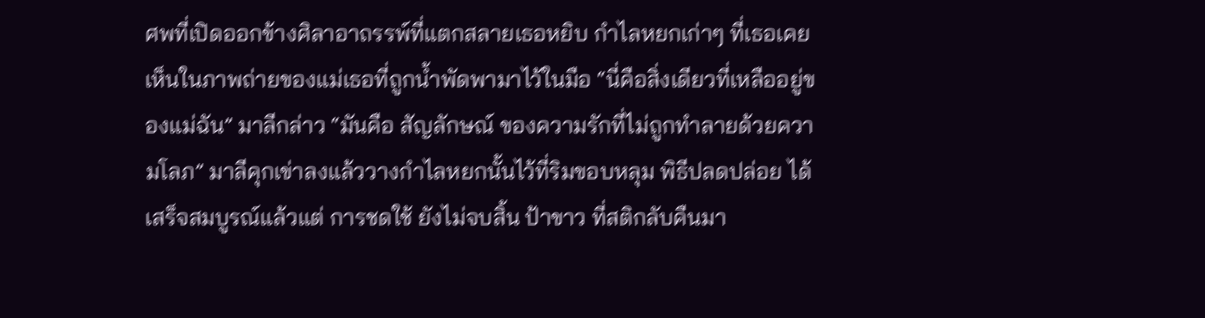ศพที่เปิดออกข้างศิลาอาถรรพ์ที่แตกสลายเธอหยิบ กำไลหยกเก่าๆ ที่เธอเคยเห็นในภาพถ่ายของแม่เธอที่ถูกน้ำพัดพามาไว้ในมือ “นี่คือสิ่งเดียวที่เหลืออยู่ของแม่ฉัน” มาลีกล่าว “มันคือ สัญลักษณ์ ของความรักที่ไม่ถูกทำลายด้วยความโลภ” มาลีคุกเข่าลงแล้ววางกำไลหยกนั้นไว้ที่ริมขอบหลุม พิธีปลดปล่อย ได้เสร็จสมบูรณ์แล้วแต่ การชดใช้ ยังไม่จบสิ้น ป้าขาว ที่สติกลับคืนมา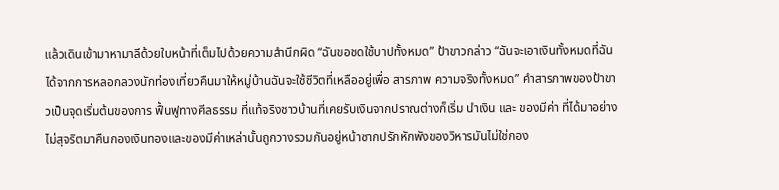แล้วเดินเข้ามาหามาลีด้วยใบหน้าที่เต็มไปด้วยความสำนึกผิด “ฉันขอชดใช้บาปทั้งหมด” ป้าขาวกล่าว “ฉันจะเอาเงินทั้งหมดที่ฉันได้จากการหลอกลวงนักท่องเที่ยวคืนมาให้หมู่บ้านฉันจะใช้ชีวิตที่เหลืออยู่เพื่อ สารภาพ ความจริงทั้งหมด” คำสารภาพของป้าขาวเป็นจุดเริ่มต้นของการ ฟื้นฟูทางศีลธรรม ที่แท้จริงชาวบ้านที่เคยรับเงินจากปราณต่างก็เริ่ม นำเงิน และ ของมีค่า ที่ได้มาอย่างไม่สุจริตมาคืนกองเงินทองและของมีค่าเหล่านั้นถูกวางรวมกันอยู่หน้าซากปรักหักพังของวิหารมันไม่ใช่กอง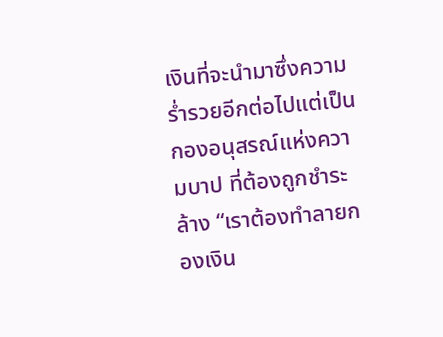เงินที่จะนำมาซึ่งความร่ำรวยอีกต่อไปแต่เป็น กองอนุสรณ์แห่งความบาป ที่ต้องถูกชำระล้าง “เราต้องทำลายกองเงิน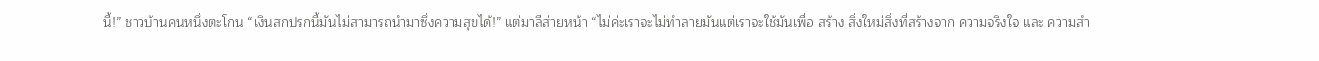นี้!” ชาวบ้านคนหนึ่งตะโกน “เงินสกปรกนี้มันไม่สามารถนำมาซึ่งความสุขได้!” แต่มาลีส่ายหน้า “ไม่ค่ะเราจะไม่ทำลายมันแต่เราจะใช้มันเพื่อ สร้าง สิ่งใหม่สิ่งที่สร้างจาก ความจริงใจ และ ความสำ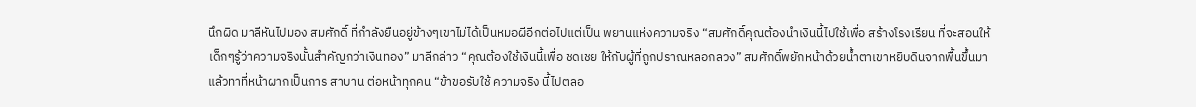นึกผิด มาลีหันไปมอง สมศักดิ์ ที่กำลังยืนอยู่ข้างๆเขาไม่ได้เป็นหมอผีอีกต่อไปแต่เป็น พยานแห่งความจริง “สมศักดิ์คุณต้องนำเงินนี้ไปใช้เพื่อ สร้างโรงเรียน ที่จะสอนให้เด็กๆรู้ว่าความจริงนั้นสำคัญกว่าเงินทอง” มาลีกล่าว “คุณต้องใช้เงินนี้เพื่อ ชดเชย ให้กับผู้ที่ถูกปราณหลอกลวง” สมศักดิ์พยักหน้าด้วยน้ำตาเขาหยิบดินจากพื้นขึ้นมาแล้วทาที่หน้าผากเป็นการ สาบาน ต่อหน้าทุกคน “ข้าขอรับใช้ ความจริง นี้ไปตลอ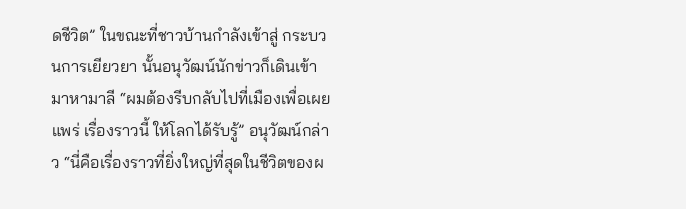ดชีวิต” ในขณะที่ชาวบ้านกำลังเข้าสู่ กระบวนการเยียวยา นั้นอนุวัฒน์นักข่าวก็เดินเข้ามาหามาลี “ผมต้องรีบกลับไปที่เมืองเพื่อเผยแพร่ เรื่องราวนี้ ให้โลกได้รับรู้” อนุวัฒน์กล่าว “นี่คือเรื่องราวที่ยิ่งใหญ่ที่สุดในชีวิตของผ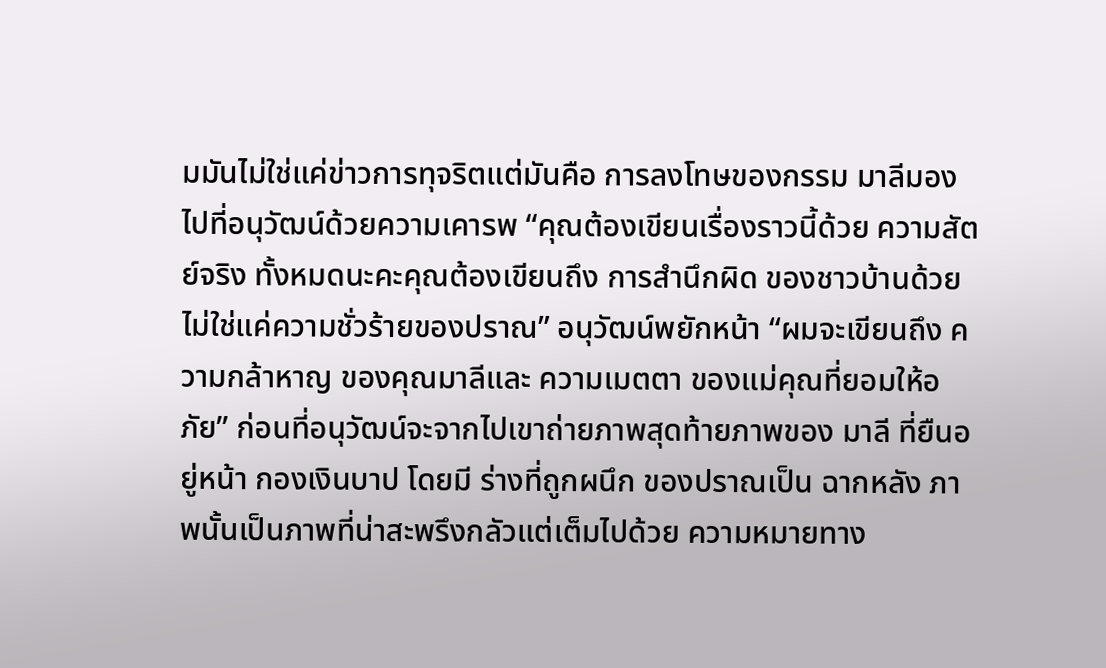มมันไม่ใช่แค่ข่าวการทุจริตแต่มันคือ การลงโทษของกรรม มาลีมองไปที่อนุวัฒน์ด้วยความเคารพ “คุณต้องเขียนเรื่องราวนี้ด้วย ความสัตย์จริง ทั้งหมดนะคะคุณต้องเขียนถึง การสำนึกผิด ของชาวบ้านด้วยไม่ใช่แค่ความชั่วร้ายของปราณ” อนุวัฒน์พยักหน้า “ผมจะเขียนถึง ความกล้าหาญ ของคุณมาลีและ ความเมตตา ของแม่คุณที่ยอมให้อภัย” ก่อนที่อนุวัฒน์จะจากไปเขาถ่ายภาพสุดท้ายภาพของ มาลี ที่ยืนอยู่หน้า กองเงินบาป โดยมี ร่างที่ถูกผนึก ของปราณเป็น ฉากหลัง ภาพนั้นเป็นภาพที่น่าสะพรึงกลัวแต่เต็มไปด้วย ความหมายทาง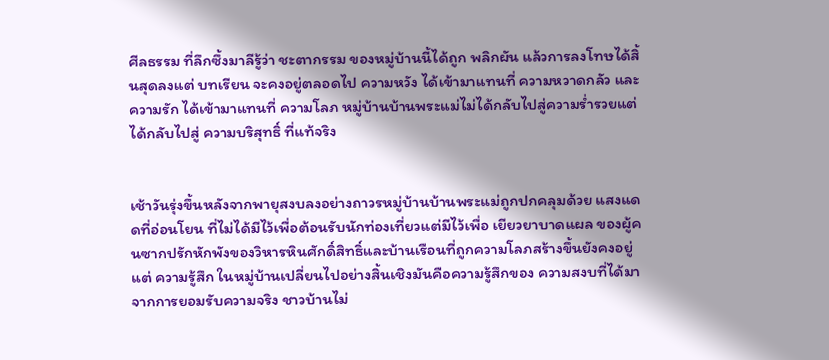ศีลธรรม ที่ลึกซึ้งมาลีรู้ว่า ชะตากรรม ของหมู่บ้านนี้ได้ถูก พลิกผัน แล้วการลงโทษได้สิ้นสุดลงแต่ บทเรียน จะคงอยู่ตลอดไป ความหวัง ได้เข้ามาแทนที่ ความหวาดกลัว และ ความรัก ได้เข้ามาแทนที่ ความโลภ หมู่บ้านบ้านพระแม่ไม่ได้กลับไปสู่ความร่ำรวยแต่ได้กลับไปสู่ ความบริสุทธิ์ ที่แท้จริง


เช้าวันรุ่งขึ้นหลังจากพายุสงบลงอย่างถาวรหมู่บ้านบ้านพระแม่ถูกปกคลุมด้วย แสงแดดที่อ่อนโยน ที่ไม่ได้มีไว้เพื่อต้อนรับนักท่องเที่ยวแต่มีไว้เพื่อ เยียวยาบาดแผล ของผู้คนซากปรักหักพังของวิหารหินศักดิ์สิทธิ์และบ้านเรือนที่ถูกความโลภสร้างขึ้นยังคงอยู่แต่ ความรู้สึก ในหมู่บ้านเปลี่ยนไปอย่างสิ้นเชิงมันคือความรู้สึกของ ความสงบที่ได้มาจากการยอมรับความจริง ชาวบ้านไม่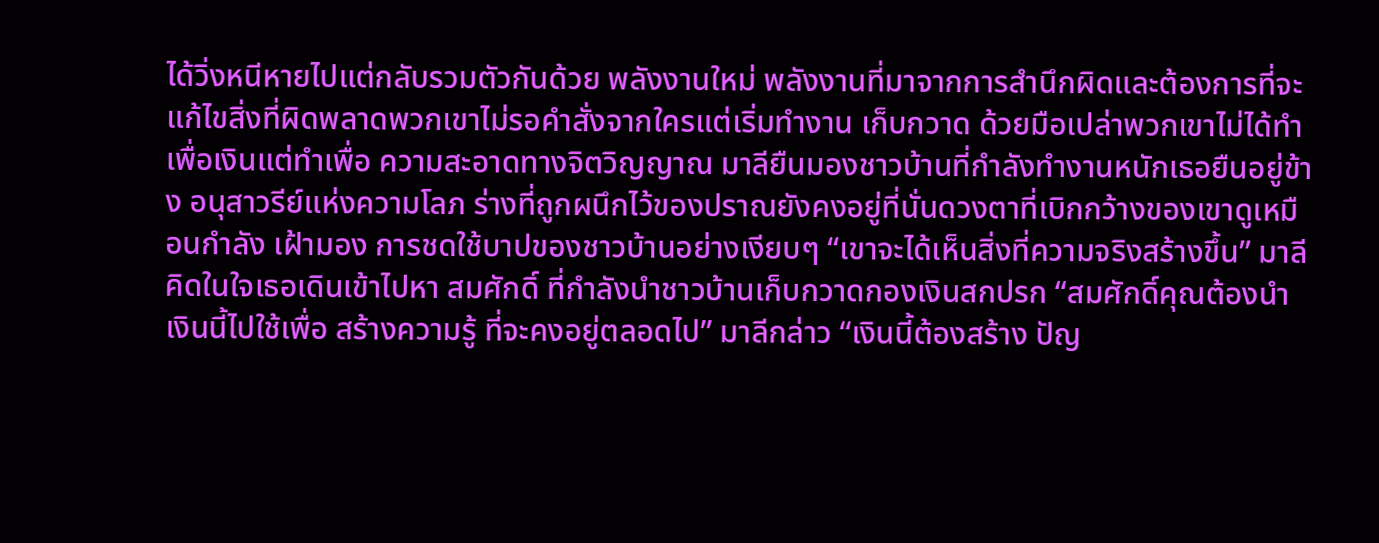ได้วิ่งหนีหายไปแต่กลับรวมตัวกันด้วย พลังงานใหม่ พลังงานที่มาจากการสำนึกผิดและต้องการที่จะแก้ไขสิ่งที่ผิดพลาดพวกเขาไม่รอคำสั่งจากใครแต่เริ่มทำงาน เก็บกวาด ด้วยมือเปล่าพวกเขาไม่ได้ทำเพื่อเงินแต่ทำเพื่อ ความสะอาดทางจิตวิญญาณ มาลียืนมองชาวบ้านที่กำลังทำงานหนักเธอยืนอยู่ข้าง อนุสาวรีย์แห่งความโลภ ร่างที่ถูกผนึกไว้ของปราณยังคงอยู่ที่นั่นดวงตาที่เบิกกว้างของเขาดูเหมือนกำลัง เฝ้ามอง การชดใช้บาปของชาวบ้านอย่างเงียบๆ “เขาจะได้เห็นสิ่งที่ความจริงสร้างขึ้น” มาลีคิดในใจเธอเดินเข้าไปหา สมศักดิ์ ที่กำลังนำชาวบ้านเก็บกวาดกองเงินสกปรก “สมศักดิ์คุณต้องนำเงินนี้ไปใช้เพื่อ สร้างความรู้ ที่จะคงอยู่ตลอดไป” มาลีกล่าว “เงินนี้ต้องสร้าง ปัญ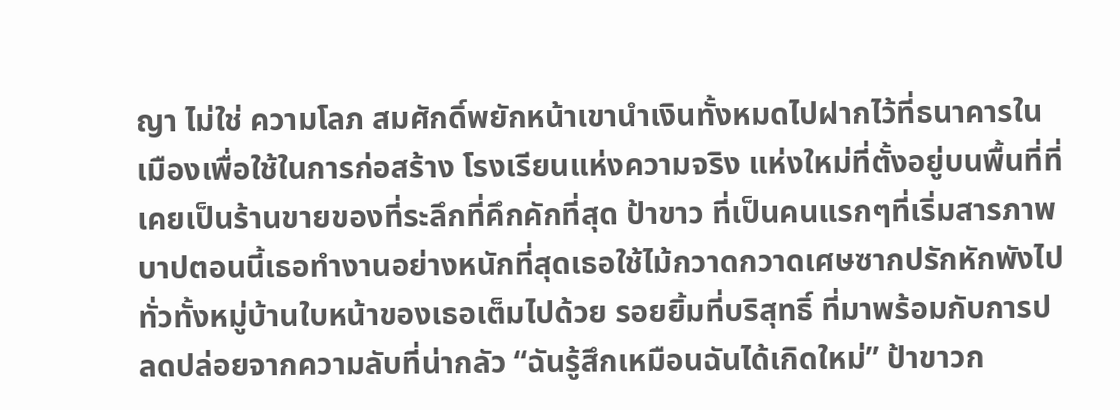ญา ไม่ใช่ ความโลภ สมศักดิ์พยักหน้าเขานำเงินทั้งหมดไปฝากไว้ที่ธนาคารในเมืองเพื่อใช้ในการก่อสร้าง โรงเรียนแห่งความจริง แห่งใหม่ที่ตั้งอยู่บนพื้นที่ที่เคยเป็นร้านขายของที่ระลึกที่คึกคักที่สุด ป้าขาว ที่เป็นคนแรกๆที่เริ่มสารภาพบาปตอนนี้เธอทำงานอย่างหนักที่สุดเธอใช้ไม้กวาดกวาดเศษซากปรักหักพังไปทั่วทั้งหมู่บ้านใบหน้าของเธอเต็มไปด้วย รอยยิ้มที่บริสุทธิ์ ที่มาพร้อมกับการปลดปล่อยจากความลับที่น่ากลัว “ฉันรู้สึกเหมือนฉันได้เกิดใหม่” ป้าขาวก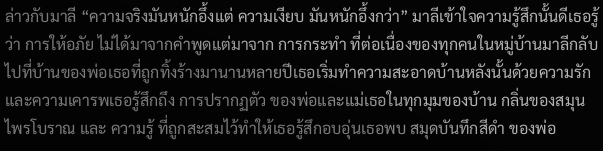ล่าวกับมาลี “ความจริงมันหนักอึ้งแต่ ความเงียบ มันหนักอึ้งกว่า” มาลีเข้าใจความรู้สึกนั้นดีเธอรู้ว่า การให้อภัย ไม่ได้มาจากคำพูดแต่มาจาก การกระทำ ที่ต่อเนื่องของทุกคนในหมู่บ้านมาลีกลับไปที่บ้านของพ่อเธอที่ถูกทิ้งร้างมานานหลายปีเธอเริ่มทำความสะอาดบ้านหลังนั้นด้วยความรักและความเคารพเธอรู้สึกถึง การปรากฏตัว ของพ่อและแม่เธอในทุกมุมของบ้าน กลิ่นของสมุนไพรโบราณ และ ความรู้ ที่ถูกสะสมไว้ทำให้เธอรู้สึกอบอุ่นเธอพบ สมุดบันทึกสีดำ ของพ่อ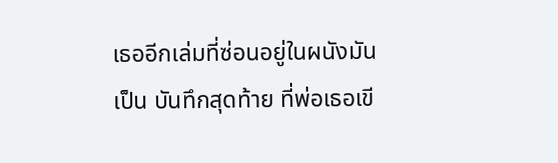เธออีกเล่มที่ซ่อนอยู่ในผนังมันเป็น บันทึกสุดท้าย ที่พ่อเธอเขี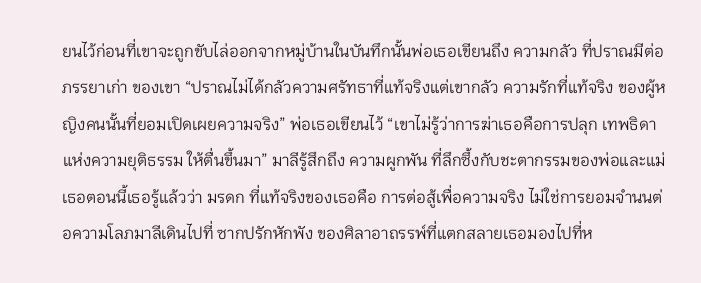ยนไว้ก่อนที่เขาจะถูกขับไล่ออกจากหมู่บ้านในบันทึกนั้นพ่อเธอเขียนถึง ความกลัว ที่ปราณมีต่อ ภรรยาเก่า ของเขา “ปราณไม่ได้กลัวความศรัทธาที่แท้จริงแต่เขากลัว ความรักที่แท้จริง ของผู้หญิงคนนั้นที่ยอมเปิดเผยความจริง” พ่อเธอเขียนไว้ “เขาไม่รู้ว่าการฆ่าเธอคือการปลุก เทพธิดาแห่งความยุติธรรม ให้ตื่นขึ้นมา” มาลีรู้สึกถึง ความผูกพัน ที่ลึกซึ้งกับชะตากรรมของพ่อและแม่เธอตอนนี้เธอรู้แล้วว่า มรดก ที่แท้จริงของเธอคือ การต่อสู้เพื่อความจริง ไม่ใช่การยอมจำนนต่อความโลภมาลีเดินไปที่ ซากปรักหักพัง ของศิลาอาถรรพ์ที่แตกสลายเธอมองไปที่ห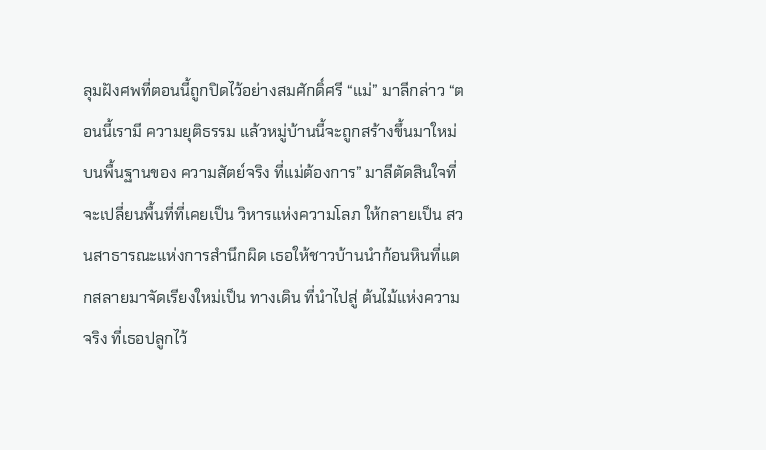ลุมฝังศพที่ตอนนี้ถูกปิดไว้อย่างสมศักดิ์ศรี “แม่” มาลีกล่าว “ตอนนี้เรามี ความยุติธรรม แล้วหมู่บ้านนี้จะถูกสร้างขึ้นมาใหม่บนพื้นฐานของ ความสัตย์จริง ที่แม่ต้องการ” มาลีตัดสินใจที่จะเปลี่ยนพื้นที่ที่เคยเป็น วิหารแห่งความโลภ ให้กลายเป็น สวนสาธารณะแห่งการสำนึกผิด เธอให้ชาวบ้านนำก้อนหินที่แตกสลายมาจัดเรียงใหม่เป็น ทางเดิน ที่นำไปสู่ ต้นไม้แห่งความจริง ที่เธอปลูกไว้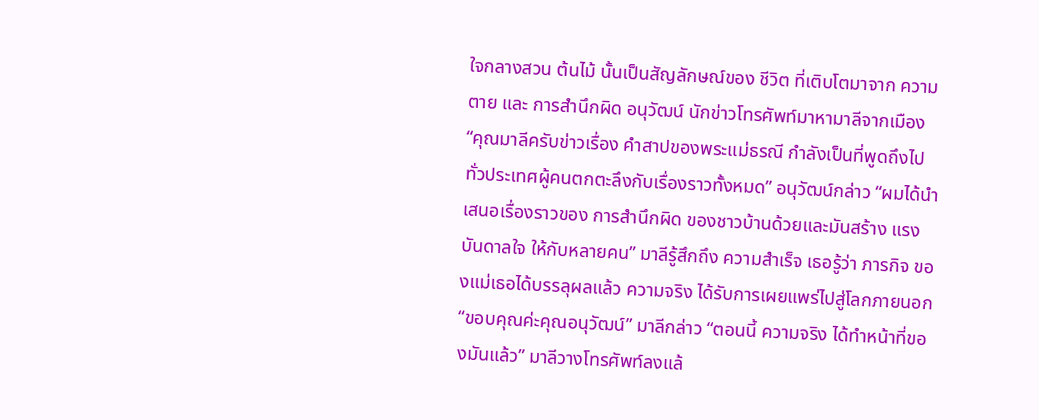ใจกลางสวน ต้นไม้ นั้นเป็นสัญลักษณ์ของ ชีวิต ที่เติบโตมาจาก ความตาย และ การสำนึกผิด อนุวัฒน์ นักข่าวโทรศัพท์มาหามาลีจากเมือง “คุณมาลีครับข่าวเรื่อง คำสาปของพระแม่ธรณี กำลังเป็นที่พูดถึงไปทั่วประเทศผู้คนตกตะลึงกับเรื่องราวทั้งหมด” อนุวัฒน์กล่าว “ผมได้นำเสนอเรื่องราวของ การสำนึกผิด ของชาวบ้านด้วยและมันสร้าง แรงบันดาลใจ ให้กับหลายคน” มาลีรู้สึกถึง ความสำเร็จ เธอรู้ว่า ภารกิจ ของแม่เธอได้บรรลุผลแล้ว ความจริง ได้รับการเผยแพร่ไปสู่โลกภายนอก “ขอบคุณค่ะคุณอนุวัฒน์” มาลีกล่าว “ตอนนี้ ความจริง ได้ทำหน้าที่ของมันแล้ว” มาลีวางโทรศัพท์ลงแล้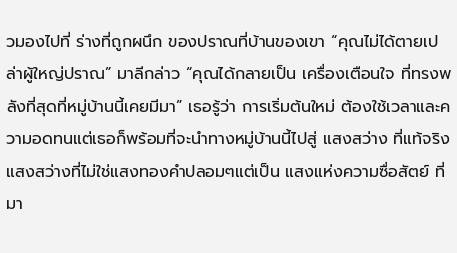วมองไปที่ ร่างที่ถูกผนึก ของปราณที่บ้านของเขา “คุณไม่ได้ตายเปล่าผู้ใหญ่ปราณ” มาลีกล่าว “คุณได้กลายเป็น เครื่องเตือนใจ ที่ทรงพลังที่สุดที่หมู่บ้านนี้เคยมีมา” เธอรู้ว่า การเริ่มต้นใหม่ ต้องใช้เวลาและความอดทนแต่เธอก็พร้อมที่จะนำทางหมู่บ้านนี้ไปสู่ แสงสว่าง ที่แท้จริงแสงสว่างที่ไม่ใช่แสงทองคำปลอมๆแต่เป็น แสงแห่งความซื่อสัตย์ ที่มา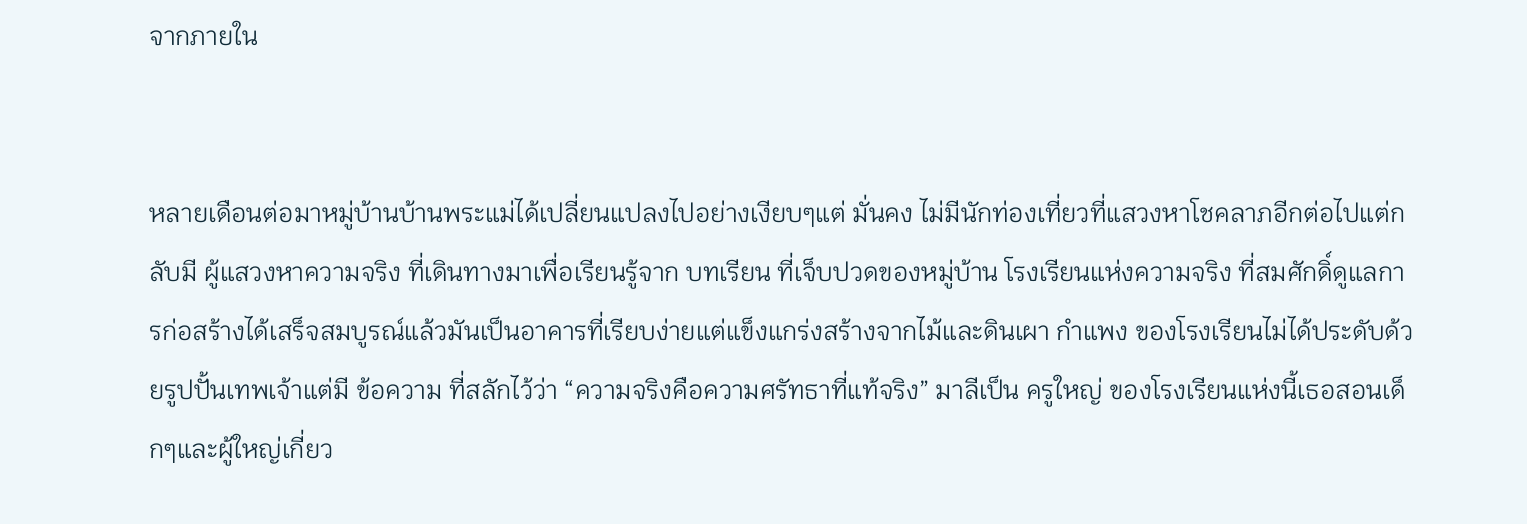จากภายใน


หลายเดือนต่อมาหมู่บ้านบ้านพระแม่ได้เปลี่ยนแปลงไปอย่างเงียบๆแต่ มั่นคง ไม่มีนักท่องเที่ยวที่แสวงหาโชคลาภอีกต่อไปแต่กลับมี ผู้แสวงหาความจริง ที่เดินทางมาเพื่อเรียนรู้จาก บทเรียน ที่เจ็บปวดของหมู่บ้าน โรงเรียนแห่งความจริง ที่สมศักดิ์ดูแลการก่อสร้างได้เสร็จสมบูรณ์แล้วมันเป็นอาคารที่เรียบง่ายแต่แข็งแกร่งสร้างจากไม้และดินเผา กำแพง ของโรงเรียนไม่ได้ประดับด้วยรูปปั้นเทพเจ้าแต่มี ข้อความ ที่สลักไว้ว่า “ความจริงคือความศรัทธาที่แท้จริง” มาลีเป็น ครูใหญ่ ของโรงเรียนแห่งนี้เธอสอนเด็กๆและผู้ใหญ่เกี่ยว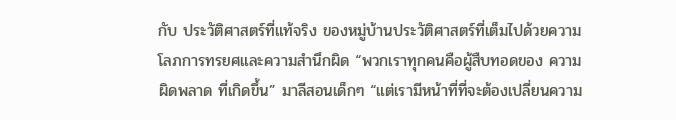กับ ประวัติศาสตร์ที่แท้จริง ของหมู่บ้านประวัติศาสตร์ที่เต็มไปด้วยความโลภการทรยศและความสำนึกผิด “พวกเราทุกคนคือผู้สืบทอดของ ความผิดพลาด ที่เกิดขึ้น” มาลีสอนเด็กๆ “แต่เรามีหน้าที่ที่จะต้องเปลี่ยนความ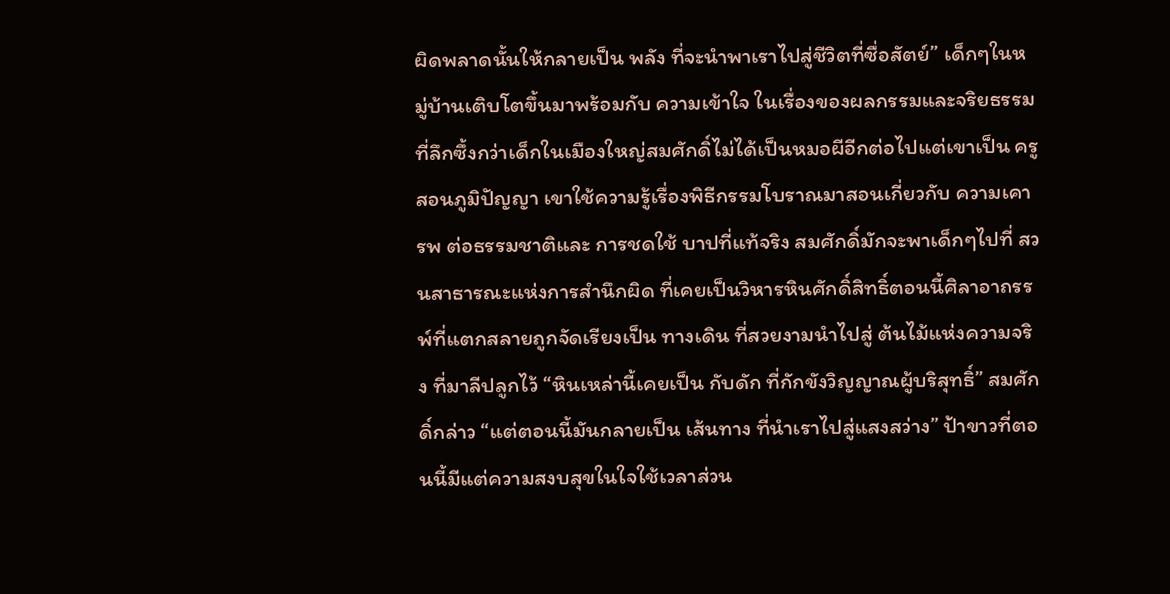ผิดพลาดนั้นให้กลายเป็น พลัง ที่จะนำพาเราไปสู่ชีวิตที่ซื่อสัตย์” เด็กๆในหมู่บ้านเติบโตขึ้นมาพร้อมกับ ความเข้าใจ ในเรื่องของผลกรรมและจริยธรรมที่ลึกซึ้งกว่าเด็กในเมืองใหญ่สมศักดิ์ไม่ได้เป็นหมอผีอีกต่อไปแต่เขาเป็น ครูสอนภูมิปัญญา เขาใช้ความรู้เรื่องพิธีกรรมโบราณมาสอนเกี่ยวกับ ความเคารพ ต่อธรรมชาติและ การชดใช้ บาปที่แท้จริง สมศักดิ์มักจะพาเด็กๆไปที่ สวนสาธารณะแห่งการสำนึกผิด ที่เคยเป็นวิหารหินศักดิ์สิทธิ์ตอนนี้ศิลาอาถรรพ์ที่แตกสลายถูกจัดเรียงเป็น ทางเดิน ที่สวยงามนำไปสู่ ต้นไม้แห่งความจริง ที่มาลีปลูกไว้ “หินเหล่านี้เคยเป็น กับดัก ที่กักขังวิญญาณผู้บริสุทธิ์” สมศักดิ์กล่าว “แต่ตอนนี้มันกลายเป็น เส้นทาง ที่นำเราไปสู่แสงสว่าง” ป้าขาวที่ตอนนี้มีแต่ความสงบสุขในใจใช้เวลาส่วน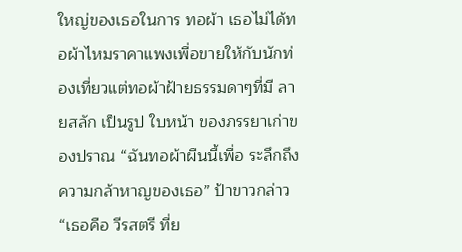ใหญ่ของเธอในการ ทอผ้า เธอไม่ได้ทอผ้าไหมราคาแพงเพื่อขายให้กับนักท่องเที่ยวแต่ทอผ้าฝ้ายธรรมดาๆที่มี ลายสลัก เป็นรูป ใบหน้า ของภรรยาเก่าของปราณ “ฉันทอผ้าผืนนี้เพื่อ ระลึกถึง ความกล้าหาญของเธอ” ป้าขาวกล่าว “เธอคือ วีรสตรี ที่ย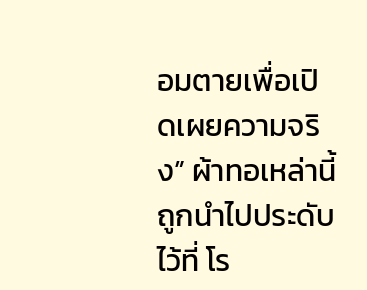อมตายเพื่อเปิดเผยความจริง” ผ้าทอเหล่านี้ถูกนำไปประดับไว้ที่ โร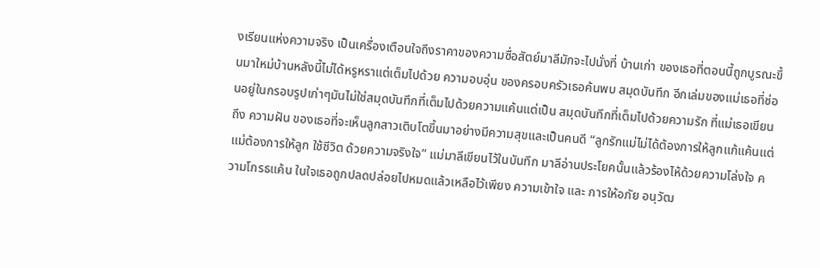งเรียนแห่งความจริง เป็นเครื่องเตือนใจถึงราคาของความซื่อสัตย์มาลีมักจะไปนั่งที่ บ้านเก่า ของเธอที่ตอนนี้ถูกบูรณะขึ้นมาใหม่บ้านหลังนี้ไม่ได้หรูหราแต่เต็มไปด้วย ความอบอุ่น ของครอบครัวเธอค้นพบ สมุดบันทึก อีกเล่มของแม่เธอที่ซ่อนอยู่ในกรอบรูปเก่าๆมันไม่ใช่สมุดบันทึกที่เต็มไปด้วยความแค้นแต่เป็น สมุดบันทึกที่เต็มไปด้วยความรัก ที่แม่เธอเขียนถึง ความฝัน ของเธอที่จะเห็นลูกสาวเติบโตขึ้นมาอย่างมีความสุขและเป็นคนดี “ลูกรักแม่ไม่ได้ต้องการให้ลูกแก้แค้นแต่แม่ต้องการให้ลูก ใช้ชีวิต ด้วยความจริงใจ” แม่มาลีเขียนไว้ในบันทึก มาลีอ่านประโยคนั้นแล้วร้องไห้ด้วยความโล่งใจ ความโกรธแค้น ในใจเธอถูกปลดปล่อยไปหมดแล้วเหลือไว้เพียง ความเข้าใจ และ การให้อภัย อนุวัฒ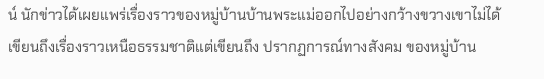น์ นักข่าวได้เผยแพร่เรื่องราวของหมู่บ้านบ้านพระแม่ออกไปอย่างกว้างขวางเขาไม่ได้เขียนถึงเรื่องราวเหนือธรรมชาติแต่เขียนถึง ปรากฏการณ์ทางสังคม ของหมู่บ้าน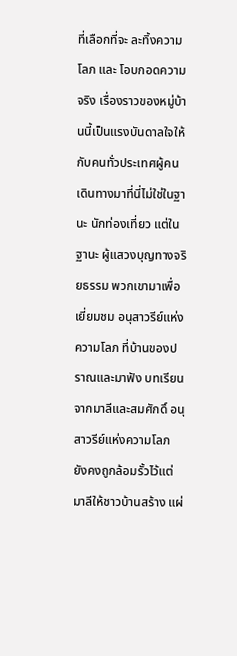ที่เลือกที่จะ ละทิ้งความโลภ และ โอบกอดความจริง เรื่องราวของหมู่บ้านนี้เป็นแรงบันดาลใจให้กับคนทั่วประเทศผู้คนเดินทางมาที่นี่ไม่ใช่ในฐานะ นักท่องเที่ยว แต่ในฐานะ ผู้แสวงบุญทางจริยธรรม พวกเขามาเพื่อเยี่ยมชม อนุสาวรีย์แห่งความโลภ ที่บ้านของปราณและมาฟัง บทเรียน จากมาลีและสมศักดิ์ อนุสาวรีย์แห่งความโลภ ยังคงถูกล้อมรั้วไว้แต่มาลีให้ชาวบ้านสร้าง แผ่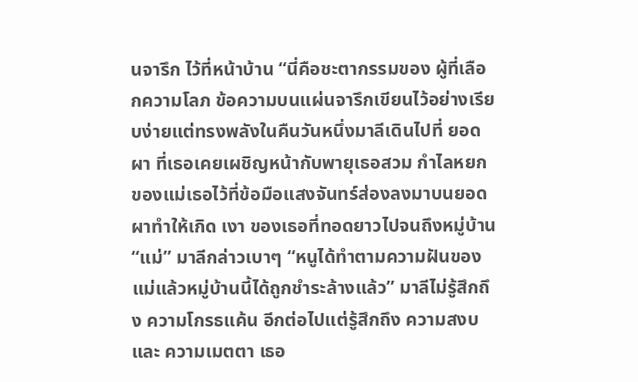นจารึก ไว้ที่หน้าบ้าน “นี่คือชะตากรรมของ ผู้ที่เลือกความโลภ ข้อความบนแผ่นจารึกเขียนไว้อย่างเรียบง่ายแต่ทรงพลังในคืนวันหนึ่งมาลีเดินไปที่ ยอดผา ที่เธอเคยเผชิญหน้ากับพายุเธอสวม กำไลหยก ของแม่เธอไว้ที่ข้อมือแสงจันทร์ส่องลงมาบนยอดผาทำให้เกิด เงา ของเธอที่ทอดยาวไปจนถึงหมู่บ้าน “แม่” มาลีกล่าวเบาๆ “หนูได้ทำตามความฝันของแม่แล้วหมู่บ้านนี้ได้ถูกชำระล้างแล้ว” มาลีไม่รู้สึกถึง ความโกรธแค้น อีกต่อไปแต่รู้สึกถึง ความสงบ และ ความเมตตา เธอ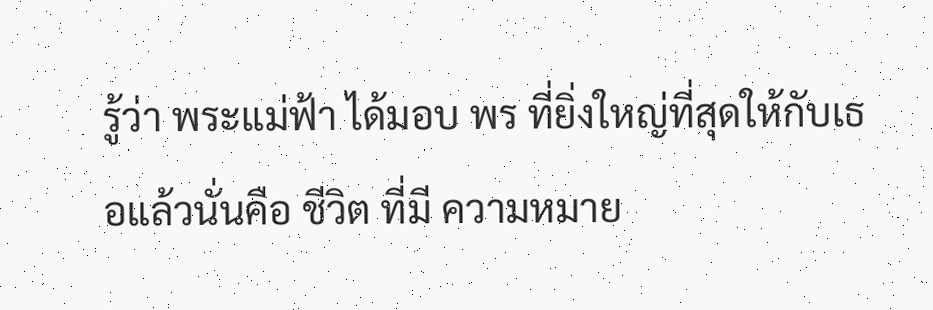รู้ว่า พระแม่ฟ้า ได้มอบ พร ที่ยิ่งใหญ่ที่สุดให้กับเธอแล้วนั่นคือ ชีวิต ที่มี ความหมาย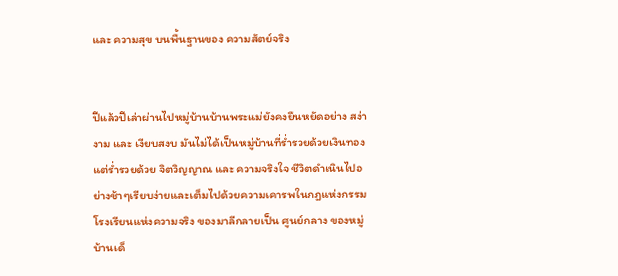และ ความสุข บนพื้นฐานของ ความสัตย์จริง


ปีแล้วปีเล่าผ่านไปหมู่บ้านบ้านพระแม่ยังคงยืนหยัดอย่าง สง่างาม และ เงียบสงบ มันไม่ได้เป็นหมู่บ้านที่ร่ำรวยด้วยเงินทองแต่ร่ำรวยด้วย จิตวิญญาณ และ ความจริงใจ ชีวิตดำเนินไปอย่างช้าๆเรียบง่ายและเต็มไปด้วยความเคารพในกฎแห่งกรรม โรงเรียนแห่งความจริง ของมาลีกลายเป็น ศูนย์กลาง ของหมู่บ้านเด็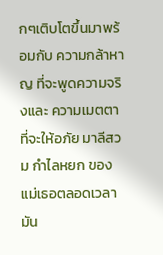กๆเติบโตขึ้นมาพร้อมกับ ความกล้าหาญ ที่จะพูดความจริงและ ความเมตตา ที่จะให้อภัย มาลีสวม กำไลหยก ของแม่เธอตลอดเวลามัน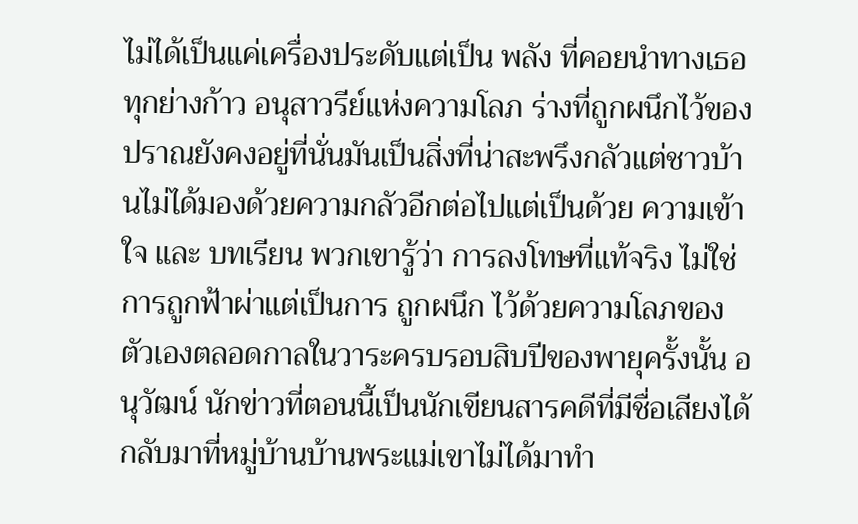ไม่ได้เป็นแค่เครื่องประดับแต่เป็น พลัง ที่คอยนำทางเธอทุกย่างก้าว อนุสาวรีย์แห่งความโลภ ร่างที่ถูกผนึกไว้ของปราณยังคงอยู่ที่นั่นมันเป็นสิ่งที่น่าสะพรึงกลัวแต่ชาวบ้านไม่ได้มองด้วยความกลัวอีกต่อไปแต่เป็นด้วย ความเข้าใจ และ บทเรียน พวกเขารู้ว่า การลงโทษที่แท้จริง ไม่ใช่การถูกฟ้าผ่าแต่เป็นการ ถูกผนึก ไว้ด้วยความโลภของตัวเองตลอดกาลในวาระครบรอบสิบปีของพายุครั้งนั้น อนุวัฒน์ นักข่าวที่ตอนนี้เป็นนักเขียนสารคดีที่มีชื่อเสียงได้กลับมาที่หมู่บ้านบ้านพระแม่เขาไม่ได้มาทำ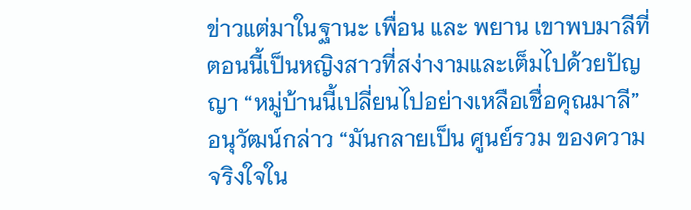ข่าวแต่มาในฐานะ เพื่อน และ พยาน เขาพบมาลีที่ตอนนี้เป็นหญิงสาวที่สง่างามและเต็มไปด้วยปัญญา “หมู่บ้านนี้เปลี่ยนไปอย่างเหลือเชื่อคุณมาลี” อนุวัฒน์กล่าว “มันกลายเป็น ศูนย์รวม ของความจริงใจใน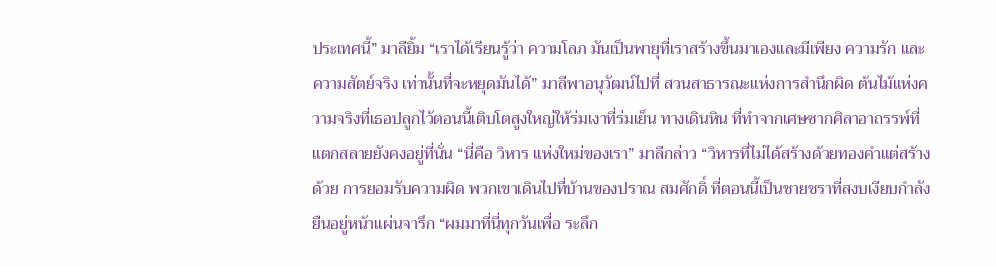ประเทศนี้” มาลียิ้ม “เราได้เรียนรู้ว่า ความโลภ มันเป็นพายุที่เราสร้างขึ้นมาเองและมีเพียง ความรัก และ ความสัตย์จริง เท่านั้นที่จะหยุดมันได้” มาลีพาอนุวัฒน์ไปที่ สวนสาธารณะแห่งการสำนึกผิด ต้นไม้แห่งความจริงที่เธอปลูกไว้ตอนนี้เติบโตสูงใหญ่ให้ร่มเงาที่ร่มเย็น ทางเดินหิน ที่ทำจากเศษซากศิลาอาถรรพ์ที่แตกสลายยังคงอยู่ที่นั่น “นี่คือ วิหาร แห่งใหม่ของเรา” มาลีกล่าว “วิหารที่ไม่ได้สร้างด้วยทองคำแต่สร้างด้วย การยอมรับความผิด พวกเขาเดินไปที่บ้านของปราณ สมศักดิ์ ที่ตอนนี้เป็นชายชราที่สงบเงียบกำลังยืนอยู่หน้าแผ่นจารึก “ผมมาที่นี่ทุกวันเพื่อ ระลึก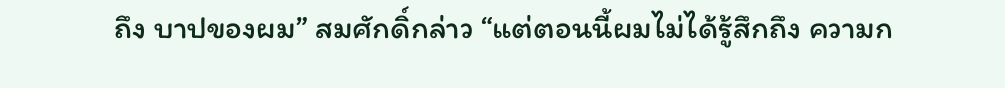ถึง บาปของผม” สมศักดิ์กล่าว “แต่ตอนนี้ผมไม่ได้รู้สึกถึง ความก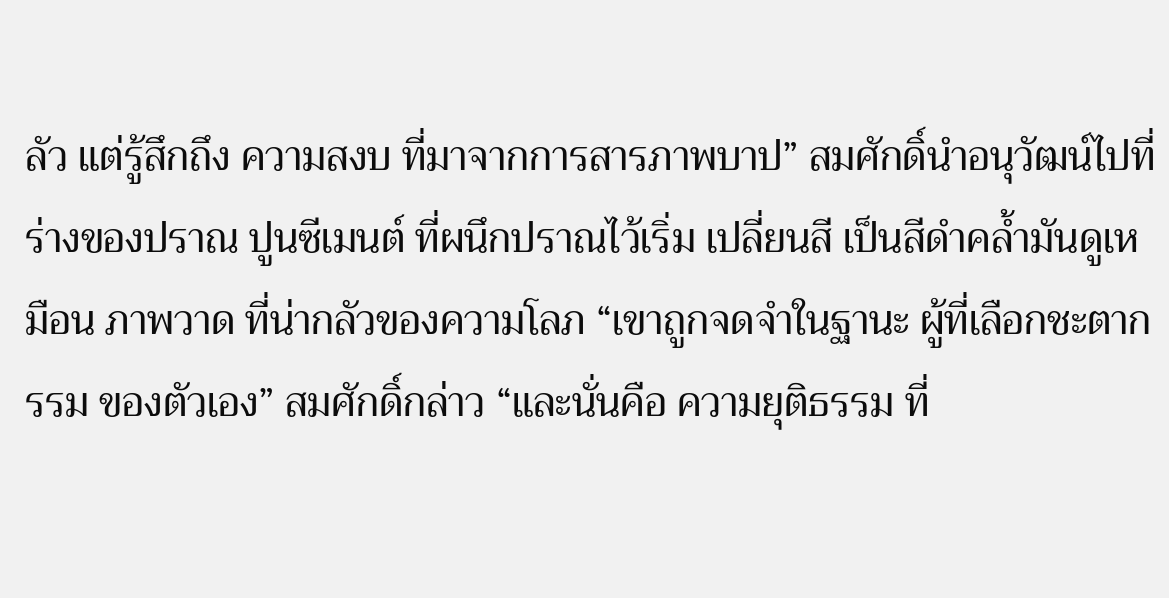ลัว แต่รู้สึกถึง ความสงบ ที่มาจากการสารภาพบาป” สมศักดิ์นำอนุวัฒน์ไปที่ร่างของปราณ ปูนซีเมนต์ ที่ผนึกปราณไว้เริ่ม เปลี่ยนสี เป็นสีดำคล้ำมันดูเหมือน ภาพวาด ที่น่ากลัวของความโลภ “เขาถูกจดจำในฐานะ ผู้ที่เลือกชะตากรรม ของตัวเอง” สมศักดิ์กล่าว “และนั่นคือ ความยุติธรรม ที่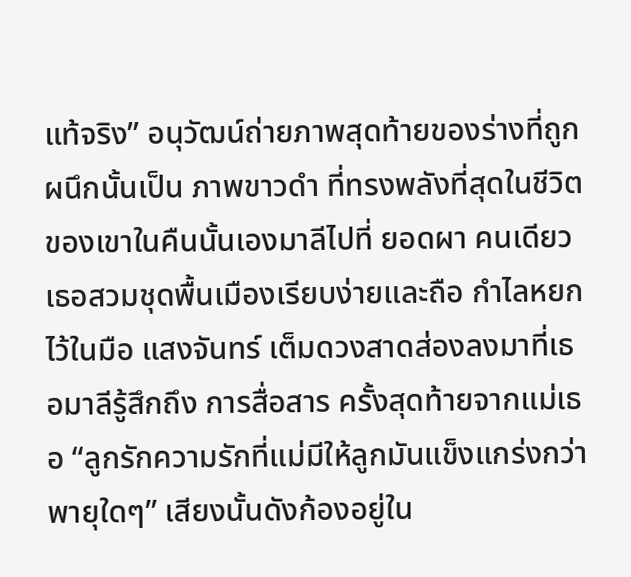แท้จริง” อนุวัฒน์ถ่ายภาพสุดท้ายของร่างที่ถูกผนึกนั้นเป็น ภาพขาวดำ ที่ทรงพลังที่สุดในชีวิตของเขาในคืนนั้นเองมาลีไปที่ ยอดผา คนเดียวเธอสวมชุดพื้นเมืองเรียบง่ายและถือ กำไลหยก ไว้ในมือ แสงจันทร์ เต็มดวงสาดส่องลงมาที่เธอมาลีรู้สึกถึง การสื่อสาร ครั้งสุดท้ายจากแม่เธอ “ลูกรักความรักที่แม่มีให้ลูกมันแข็งแกร่งกว่าพายุใดๆ” เสียงนั้นดังก้องอยู่ใน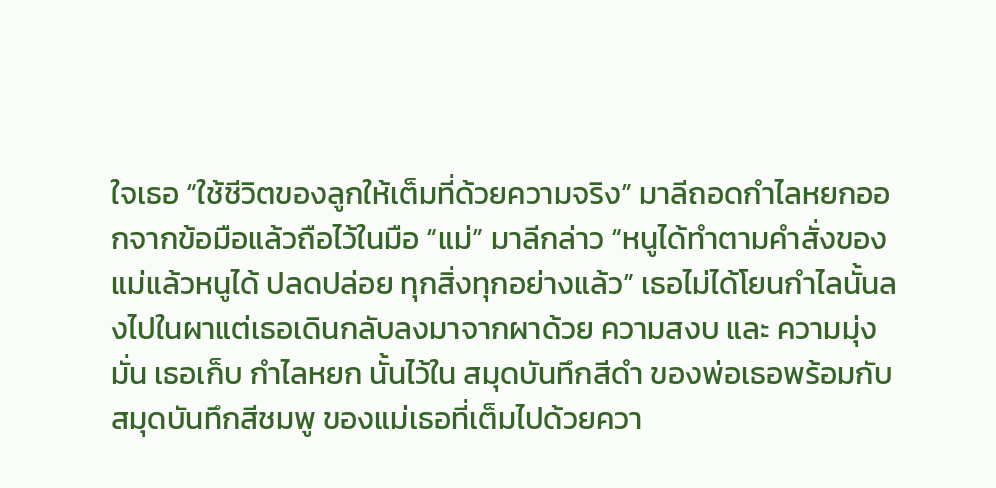ใจเธอ “ใช้ชีวิตของลูกให้เต็มที่ด้วยความจริง” มาลีถอดกำไลหยกออกจากข้อมือแล้วถือไว้ในมือ “แม่” มาลีกล่าว “หนูได้ทำตามคำสั่งของแม่แล้วหนูได้ ปลดปล่อย ทุกสิ่งทุกอย่างแล้ว” เธอไม่ได้โยนกำไลนั้นลงไปในผาแต่เธอเดินกลับลงมาจากผาด้วย ความสงบ และ ความมุ่งมั่น เธอเก็บ กำไลหยก นั้นไว้ใน สมุดบันทึกสีดำ ของพ่อเธอพร้อมกับ สมุดบันทึกสีชมพู ของแม่เธอที่เต็มไปด้วยควา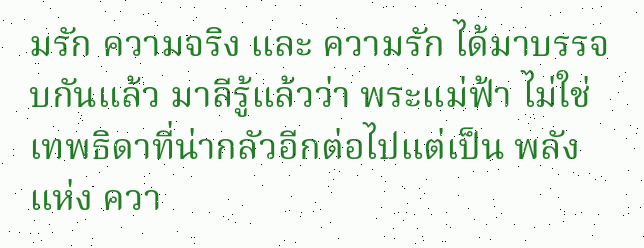มรัก ความจริง และ ความรัก ได้มาบรรจบกันแล้ว มาลีรู้แล้วว่า พระแม่ฟ้า ไม่ใช่เทพธิดาที่น่ากลัวอีกต่อไปแต่เป็น พลัง แห่ง ควา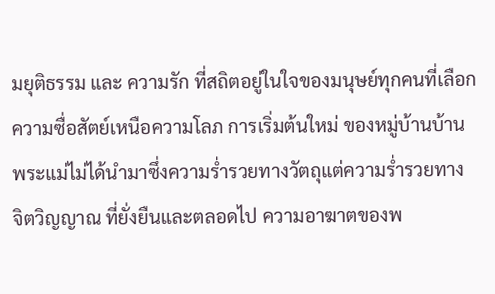มยุติธรรม และ ความรัก ที่สถิตอยู่ในใจของมนุษย์ทุกคนที่เลือกความซื่อสัตย์เหนือความโลภ การเริ่มต้นใหม่ ของหมู่บ้านบ้านพระแม่ไม่ได้นำมาซึ่งความร่ำรวยทางวัตถุแต่ความร่ำรวยทาง จิตวิญญาณ ที่ยั่งยืนและตลอดไป ความอาฆาตของพ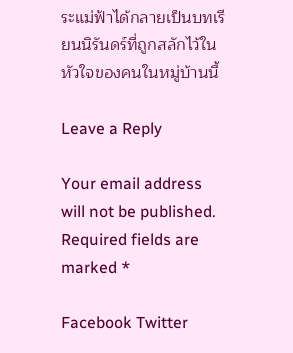ระแม่ฟ้าได้กลายเป็นบทเรียนนิรันดร์ที่ถูกสลักไว้ในหัวใจของคนในหมู่บ้านนี้

Leave a Reply

Your email address will not be published. Required fields are marked *

Facebook Twitter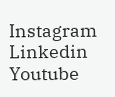Instagram Linkedin Youtube